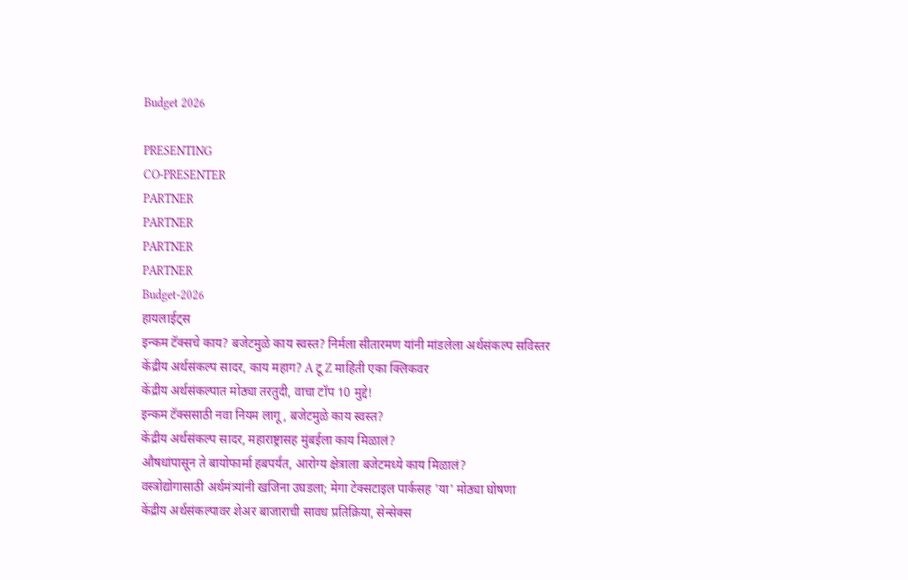Budget 2026

PRESENTING
CO-PRESENTER
PARTNER
PARTNER
PARTNER
PARTNER
Budget-2026
हायलाईट्स
इन्कम टॅक्सचे काय? बजेटमुळे काय स्वस्त? निर्मला सीतारमण यांनी मांडलेला अर्थसंकल्प सविस्तर
केंद्रीय अर्थसंकल्प सादर, काय महाग? A टू Z माहिती एका क्लिकवर
केंद्रीय अर्थसंकल्पात मोठ्या तरतुदी, वाचा टॉप 10 मुद्दे!
इन्कम टॅक्ससाठी नवा नियम लागू, बजेटमुळे काय स्वस्त?
केंद्रीय अर्थसंकल्प सादर, महाराष्ट्रासह मुंबईला काय मिळालं?
औषधांपासून ते बायोफार्मा हबपर्यंत, आरोग्य क्षेत्राला बजेटमध्ये काय मिळालं?
वस्त्रोद्योगासाठी अर्थमंत्र्यांनी खजिना उघडला; मेगा टेक्सटाइल पार्कसह 'या' मोठ्या घोषणा
केंद्रीय अर्थसंकल्पावर शेअर बाजाराची सावध प्रतिक्रिया, सेन्सेक्स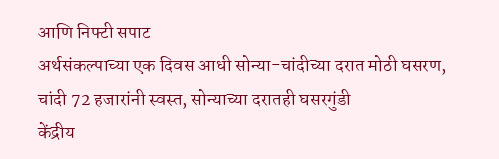आणि निफ्टी सपाट
अर्थसंकल्पाच्या एक दिवस आधी सोन्या-चांदीच्या दरात मोठी घसरण, चांदी 72 हजारांनी स्वस्त, सोन्याच्या दरातही घसरगुंडी
केंद्रीय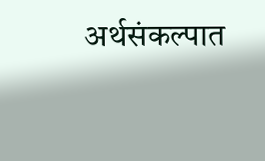अर्थसंकल्पात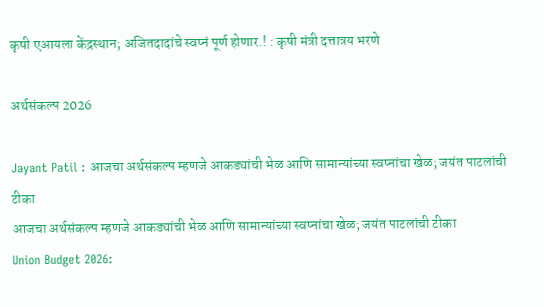कृषी एआयला केंद्रस्थान; अजितदादांचे स्वप्नं पूर्ण होणार.! : कृषी मंत्री दत्तात्रय भरणे

अर्थसंकल्प 2026

Jayant Patil : आजचा अर्थसंकल्प म्हणजे आकड्यांची भेळ आणि सामान्यांच्या स्वप्नांचा खेळ; जयंत पाटलांची टीका
आजचा अर्थसंकल्प म्हणजे आकड्यांची भेळ आणि सामान्यांच्या स्वप्नांचा खेळ; जयंत पाटलांची टीका
Union Budget 2026: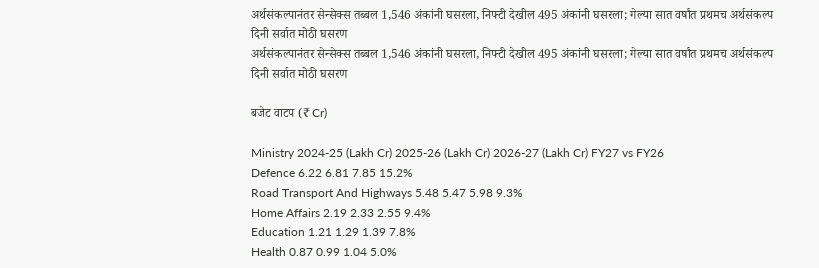अर्थसंकल्पानंतर सेन्सेक्स तब्बल 1,546 अंकांनी घसरला, निफ्टी देखील 495 अंकांनी घसरला; गेल्या सात वर्षांत प्रथमच अर्थसंकल्प दिनी सर्वात मोठी घसरण
अर्थसंकल्पानंतर सेन्सेक्स तब्बल 1,546 अंकांनी घसरला, निफ्टी देखील 495 अंकांनी घसरला; गेल्या सात वर्षांत प्रथमच अर्थसंकल्प दिनी सर्वात मोठी घसरण

बजेट वाटप (₹ Cr)

Ministry 2024-25 (Lakh Cr) 2025-26 (Lakh Cr) 2026-27 (Lakh Cr) FY27 vs FY26
Defence 6.22 6.81 7.85 15.2%
Road Transport And Highways 5.48 5.47 5.98 9.3%
Home Affairs 2.19 2.33 2.55 9.4%
Education 1.21 1.29 1.39 7.8%
Health 0.87 0.99 1.04 5.0%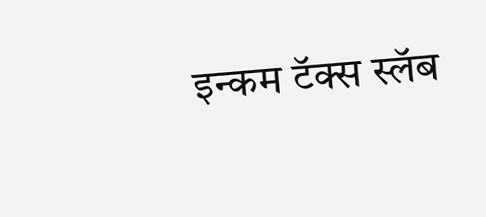इन्कम टॅक्स स्लॅब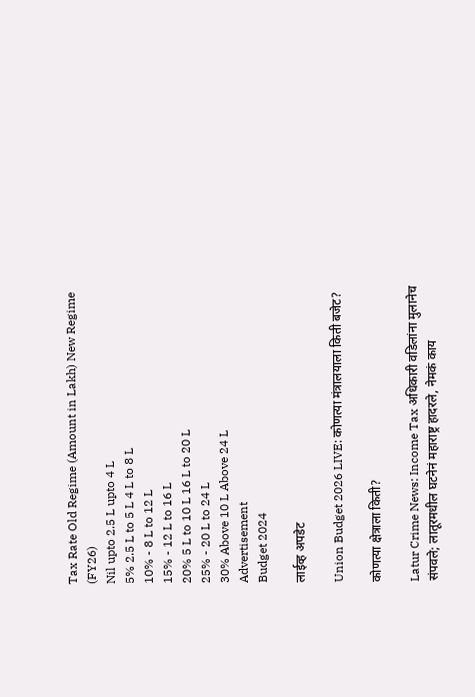Tax Rate Old Regime (Amount in Lakh) New Regime (FY26)
Nil upto 2.5 L upto 4 L
5% 2.5 L to 5 L 4 L to 8 L
10% - 8 L to 12 L
15% - 12 L to 16 L
20% 5 L to 10 L 16 L to 20 L
25% - 20 L to 24 L
30% Above 10 L Above 24 L
Advertisement
Budget 2024

लाईव्ह अपडेट

Union Budget 2026 LIVE: कोणत्या मंत्रालयाला किती बजेट?

कोणत्या क्षेत्राला किती?

Latur Crime News: Income Tax अधिकारी वडिलांना मुलानेच संपवले; लातूरमधील घटनेनं महाराष्ट्र हादरले, नेमकं काय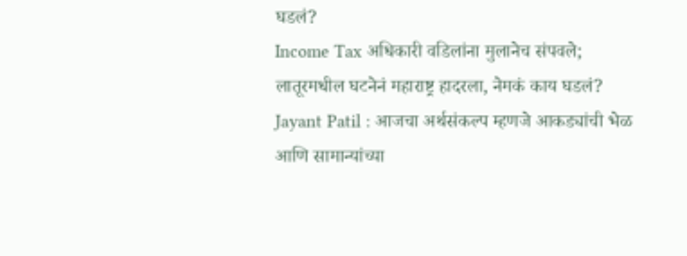घडलं?
Income Tax अधिकारी वडिलांना मुलानेच संपवले; लातूरमधील घटनेनं महाराष्ट्र हादरला, नेमकं काय घडलं?
Jayant Patil : आजचा अर्थसंकल्प म्हणजे आकड्यांची भेळ आणि सामान्यांच्या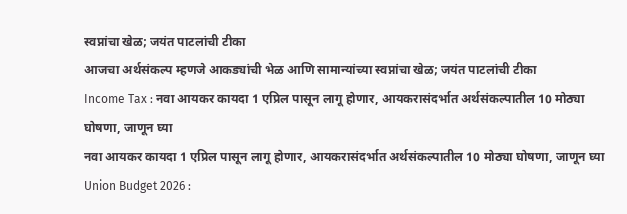स्वप्नांचा खेळ; जयंत पाटलांची टीका
आजचा अर्थसंकल्प म्हणजे आकड्यांची भेळ आणि सामान्यांच्या स्वप्नांचा खेळ; जयंत पाटलांची टीका
Income Tax : नवा आयकर कायदा 1 एप्रिल पासून लागू होणार, आयकरासंदर्भात अर्थसंकल्पातील 10 मोठ्या घोषणा, जाणून घ्या
नवा आयकर कायदा 1 एप्रिल पासून लागू होणार, आयकरासंदर्भात अर्थसंकल्पातील 10 मोठ्या घोषणा, जाणून घ्या
Union Budget 2026 :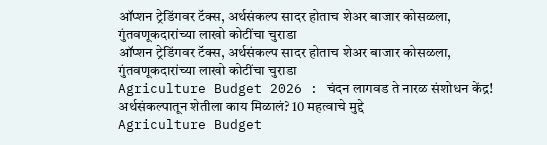ऑप्शन ट्रेडिंगवर टॅक्स, अर्थसंकल्प सादर होताच शेअर बाजार कोसळला, गुंतवणूकदारांच्या लाखो कोटींचा चुराडा
ऑप्शन ट्रेडिंगवर टॅक्स, अर्थसंकल्प सादर होताच शेअर बाजार कोसळला, गुंतवणूकदारांच्या लाखो कोटींचा चुराडा
Agriculture Budget 2026 : चंदन लागवड ते नारळ संशोधन केंद्र! अर्थसंकल्पातून शेतीला काय मिळालं? 10 महत्वाचे मुद्दे
Agriculture Budget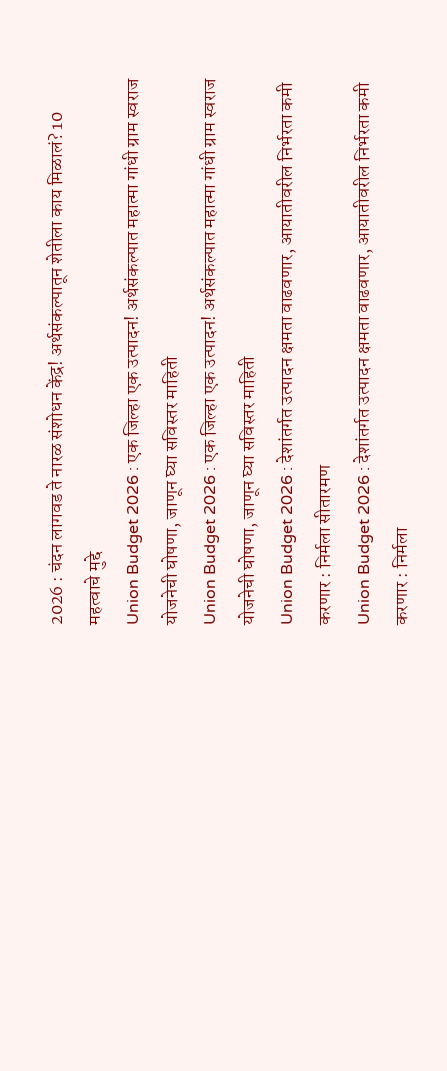2026 : चंदन लागवड ते नारळ संशोधन केंद्र! अर्थसंकल्पातून शेतीला काय मिळालं? 10 महत्वाचे मुद्दे
Union Budget 2026 : एक जिल्हा एक उत्पादन! अर्थसंकल्पात महात्मा गांधी ग्राम स्वराज योजनेची घोषणा, जाणून घ्या सविस्तर माहिती
Union Budget 2026 : एक जिल्हा एक उत्पादन! अर्थसंकल्पात महात्मा गांधी ग्राम स्वराज योजनेची घोषणा, जाणून घ्या सविस्तर माहिती
Union Budget 2026 : देशांतर्गत उत्पादन क्षमता वाढवणार, आयातीवरील निर्भरता कमी करणार : निर्मला सीतारमण
Union Budget 2026 : देशांतर्गत उत्पादन क्षमता वाढवणार, आयातीवरील निर्भरता कमी करणार : निर्मला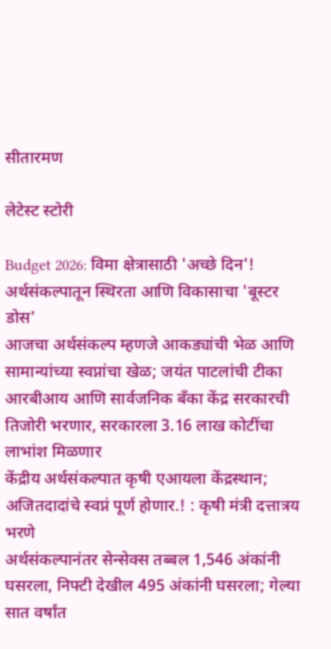सीतारमण

लेटेस्ट स्टोरी

Budget 2026: विमा क्षेत्रासाठी 'अच्छे दिन'! अर्थसंकल्पातून स्थिरता आणि विकासाचा 'बूस्टर डोस'
आजचा अर्थसंकल्प म्हणजे आकड्यांची भेळ आणि सामान्यांच्या स्वप्नांचा खेळ; जयंत पाटलांची टीका
आरबीआय आणि सार्वजनिक बँका केंद्र सरकारची तिजोरी भरणार, सरकारला 3.16 लाख कोटींचा लाभांश मिळणार
केंद्रीय अर्थसंकल्पात कृषी एआयला केंद्रस्थान; अजितदादांचे स्वप्नं पूर्ण होणार.! : कृषी मंत्री दत्तात्रय भरणे
अर्थसंकल्पानंतर सेन्सेक्स तब्बल 1,546 अंकांनी घसरला, निफ्टी देखील 495 अंकांनी घसरला; गेल्या सात वर्षांत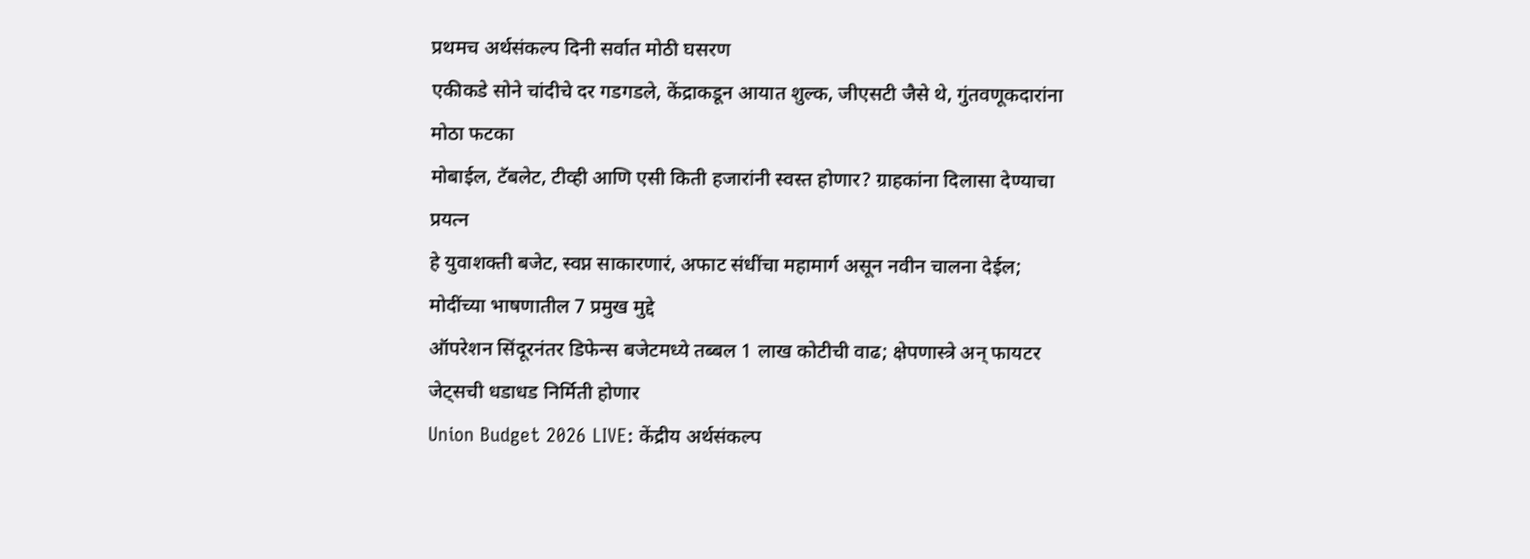प्रथमच अर्थसंकल्प दिनी सर्वात मोठी घसरण
एकीकडे सोने चांदीचे दर गडगडले, केंद्राकडून आयात शुल्क, जीएसटी जैसे थे, गुंतवणूकदारांना मोठा फटका
मोबाईल, टॅबलेट, टीव्ही आणि एसी किती हजारांनी स्वस्त होणार? ग्राहकांना दिलासा देण्याचा प्रयत्न
हे युवाशक्ती बजेट, स्वप्न साकारणारं, अफाट संधींचा महामार्ग असून नवीन चालना देईल; मोदींच्या भाषणातील 7 प्रमुख मुद्दे
ऑपरेशन सिंदूरनंतर डिफेन्स बजेटमध्ये तब्बल 1 लाख कोटीची वाढ; क्षेपणास्त्रे अन् फायटर जेट्सची धडाधड निर्मिती होणार
Union Budget 2026 LIVE: केंद्रीय अर्थसंकल्प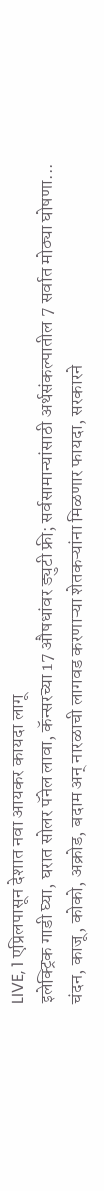LIVE, 1 एप्रिलपासून देशात नवा आयकर कायदा लागू
इलेक्ट्रिक गाडी घ्या, घरात सोलर पॅनेल लावा, कॅन्सरच्या 17 औषधांवर ड्युटी फ्री; सर्वसामान्यांसाठी अर्थसंकल्पातील 7 सर्वात मोठ्या घोषणा...
चंदन, काजू, कोको, अक्रोड, बदाम अन् नारळाची लागवड करणाऱ्या शेतकऱ्यांना मिळणार फायदा, सरकारने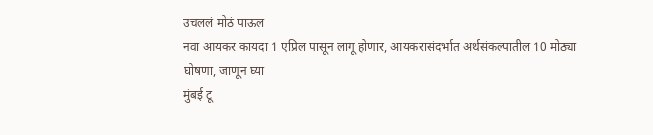उचललं मोठं पाऊल
नवा आयकर कायदा 1 एप्रिल पासून लागू होणार, आयकरासंदर्भात अर्थसंकल्पातील 10 मोठ्या घोषणा, जाणून घ्या
मुंबई टू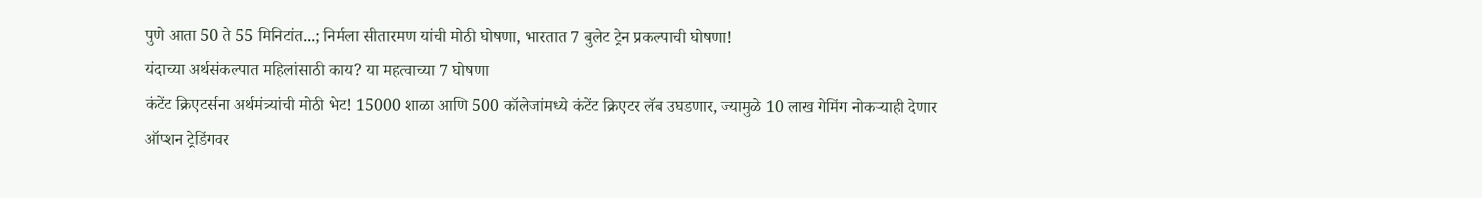पुणे आता 50 ते 55 मिनिटांत...; निर्मला सीतारमण यांची मोठी घोषणा, भारतात 7 बुलेट ट्रेन प्रकल्पाची घोषणा!
यंदाच्या अर्थसंकल्पात महिलांसाठी काय? या महत्वाच्या 7 घोषणा
कंटेंट क्रिएटर्सना अर्थमंत्र्यांची मोठी भेट! 15000 शाळा आणि 500 कॉलेजांमध्ये कंटेंट क्रिएटर लॅब उघडणार, ज्यामुळे 10 लाख गेमिंग नोकऱ्याही देणार
ऑप्शन ट्रेडिंगवर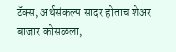टॅक्स, अर्थसंकल्प सादर होताच शेअर बाजार कोसळला,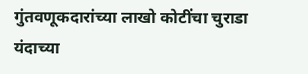गुंतवणूकदारांच्या लाखो कोटींचा चुराडा
यंदाच्या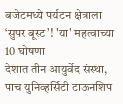बजेटमध्ये पर्यटन क्षेत्राला ‘सुपर बूस्ट’! 'या' महत्वाच्या 10 घोषणा
देशात तीन आयुर्वेद संस्था, पाच युनिव्हर्सिटी टाऊनशिप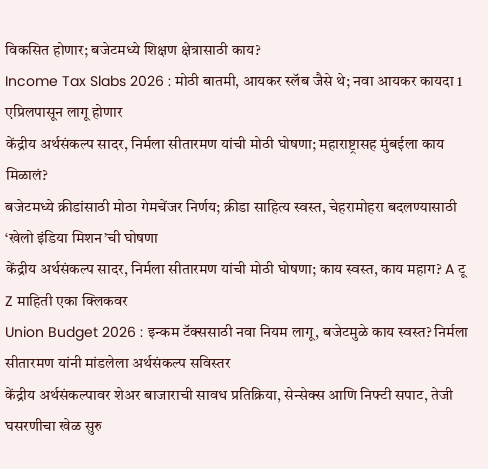विकसित होणार; बजेटमध्ये शिक्षण क्षेत्रासाठी काय?
Income Tax Slabs 2026 : मोठी बातमी, आयकर स्लॅब जैसे थे; नवा आयकर कायदा 1 एप्रिलपासून लागू होणार
केंद्रीय अर्थसंकल्प सादर, निर्मला सीतारमण यांची मोठी घोषणा; महाराष्ट्रासह मुंबईला काय मिळालं?
बजेटमध्ये क्रीडांसाठी मोठा गेमचेंजर निर्णय; क्रीडा साहित्य स्वस्त, चेहरामोहरा बदलण्यासाठी ‘खेलो इंडिया मिशन’ची घोषणा
केंद्रीय अर्थसंकल्प सादर, निर्मला सीतारमण यांची मोठी घोषणा; काय स्वस्त, काय महाग? A टू Z माहिती एका क्लिकवर
Union Budget 2026 : इन्कम टॅक्ससाठी नवा नियम लागू, बजेटमुळे काय स्वस्त? निर्मला सीतारमण यांनी मांडलेला अर्थसंकल्प सविस्तर
केंद्रीय अर्थसंकल्पावर शेअर बाजाराची सावध प्रतिक्रिया, सेन्सेक्स आणि निफ्टी सपाट, तेजी घसरणीचा खेळ सुरु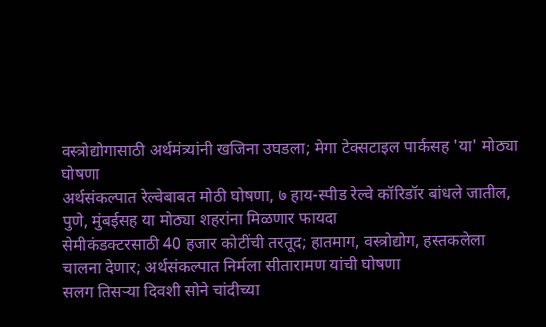वस्त्रोद्योगासाठी अर्थमंत्र्यांनी खजिना उघडला; मेगा टेक्सटाइल पार्कसह 'या' मोठ्या घोषणा
अर्थसंकल्पात रेल्वेबाबत मोठी घोषणा, ७ हाय-स्पीड रेल्वे कॉरिडॉर बांधले जातील, पुणे, मुंबईसह या मोठ्या शहरांना मिळणार फायदा
सेमीकंडक्टरसाठी 40 हजार कोटींची तरतूद; हातमाग, वस्त्रोद्योग, हस्तकलेला चालना देणार; अर्थसंकल्पात निर्मला सीतारामण यांची घोषणा
सलग तिसऱ्या दिवशी सोने चांदीच्या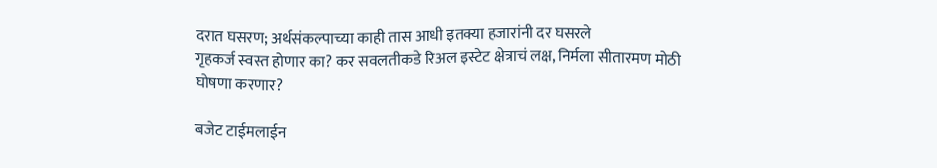दरात घसरण; अर्थसंकल्पाच्या काही तास आधी इतक्या हजारांनी दर घसरले
गृहकर्ज स्वस्त होणार का? कर सवलतीकडे रिअल इस्टेट क्षेत्राचं लक्ष, निर्मला सीतारमण मोठी घोषणा करणार?

बजेट टाईमलाईन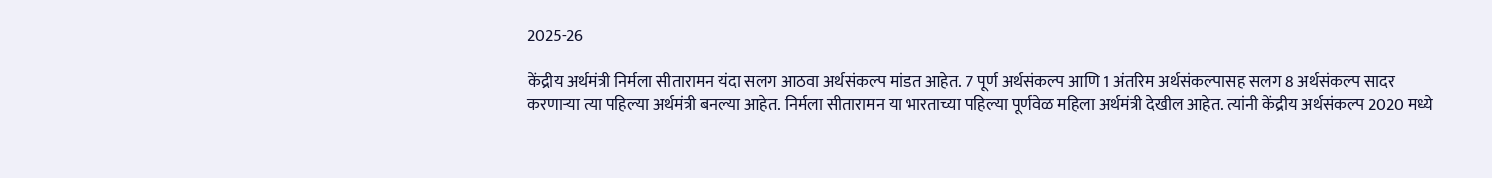2025-26

केंद्रीय अर्थमंत्री निर्मला सीतारामन यंदा सलग आठवा अर्थसंकल्प मांडत आहेत. 7 पूर्ण अर्थसंकल्प आणि 1 अंतरिम अर्थसंकल्पासह सलग 8 अर्थसंकल्प सादर करणाऱ्या त्या पहिल्या अर्थमंत्री बनल्या आहेत. निर्मला सीतारामन या भारताच्या पहिल्या पूर्णवेळ महिला अर्थमंत्री देखील आहेत. त्यांनी केंद्रीय अर्थसंकल्प 2020 मध्ये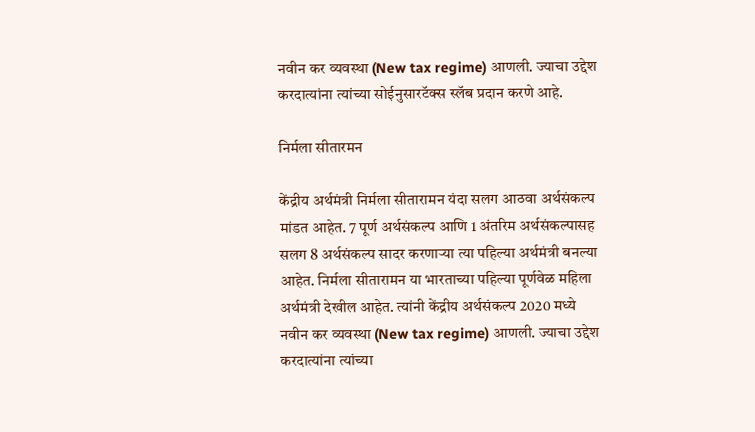नवीन कर व्यवस्था (New tax regime) आणली. ज्याचा उद्देश करदात्यांना त्यांच्या सोईनुसारटॅक्स स्लॅब प्रदान करणे आहे.

निर्मला सीतारमन

केंद्रीय अर्थमंत्री निर्मला सीतारामन यंदा सलग आठवा अर्थसंकल्प मांडत आहेत. 7 पूर्ण अर्थसंकल्प आणि 1 अंतरिम अर्थसंकल्पासह सलग 8 अर्थसंकल्प सादर करणाऱ्या त्या पहिल्या अर्थमंत्री बनल्या आहेत. निर्मला सीतारामन या भारताच्या पहिल्या पूर्णवेळ महिला अर्थमंत्री देखील आहेत. त्यांनी केंद्रीय अर्थसंकल्प 2020 मध्ये नवीन कर व्यवस्था (New tax regime) आणली. ज्याचा उद्देश करदात्यांना त्यांच्या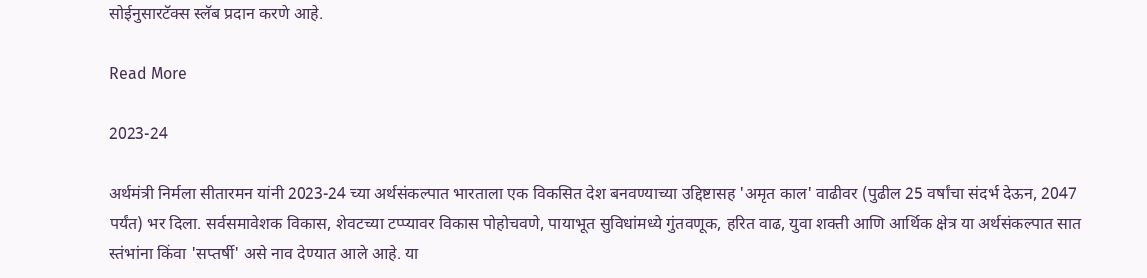सोईनुसारटॅक्स स्लॅब प्रदान करणे आहे.

Read More

2023-24

अर्थमंत्री निर्मला सीतारमन यांनी 2023-24 च्या अर्थसंकल्पात भारताला एक विकसित देश बनवण्याच्या उद्दिष्टासह 'अमृत काल' वाढीवर (पुढील 25 वर्षांचा संदर्भ देऊन, 2047 पर्यंत) भर दिला. सर्वसमावेशक विकास, शेवटच्या टप्प्यावर विकास पोहोचवणे, पायाभूत सुविधांमध्ये गुंतवणूक, हरित वाढ, युवा शक्ती आणि आर्थिक क्षेत्र या अर्थसंकल्पात सात स्तंभांना किंवा 'सप्तर्षी' असे नाव देण्यात आले आहे. या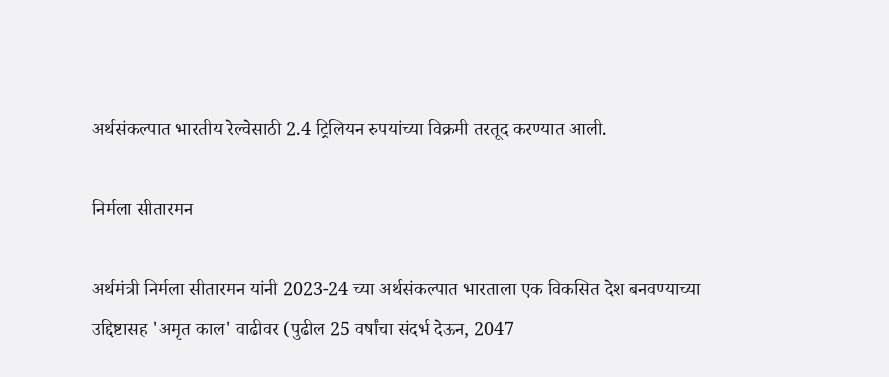अर्थसंकल्पात भारतीय रेल्वेसाठी 2.4 ट्रिलियन रुपयांच्या विक्रमी तरतूद करण्यात आली.

निर्मला सीतारमन

अर्थमंत्री निर्मला सीतारमन यांनी 2023-24 च्या अर्थसंकल्पात भारताला एक विकसित देश बनवण्याच्या उद्दिष्टासह 'अमृत काल' वाढीवर (पुढील 25 वर्षांचा संदर्भ देऊन, 2047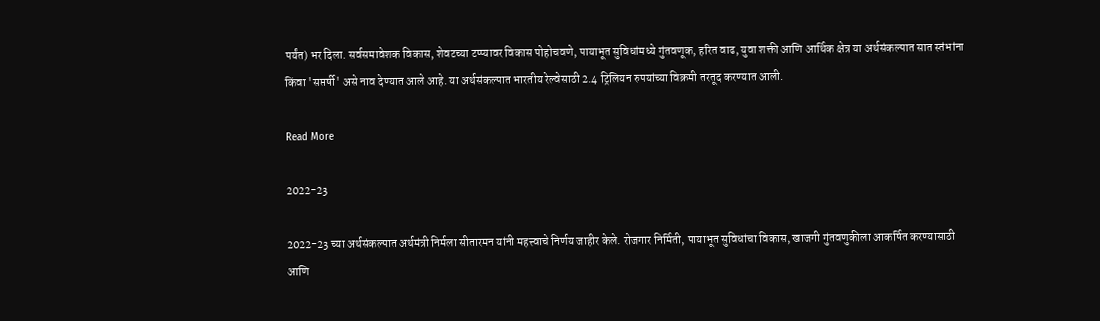पर्यंत) भर दिला. सर्वसमावेशक विकास, शेवटच्या टप्प्यावर विकास पोहोचवणे, पायाभूत सुविधांमध्ये गुंतवणूक, हरित वाढ, युवा शक्ती आणि आर्थिक क्षेत्र या अर्थसंकल्पात सात स्तंभांना किंवा 'सप्तर्षी' असे नाव देण्यात आले आहे. या अर्थसंकल्पात भारतीय रेल्वेसाठी 2.4 ट्रिलियन रुपयांच्या विक्रमी तरतूद करण्यात आली.

Read More

2022-23

2022-23 च्या अर्थसंकल्पात अर्थमंत्री निर्मला सीतारमन यांनी महत्त्वाचे निर्णय जाहीर केले. रोजगार निर्मिती, पायाभूत सुविधांचा विकास, खाजगी गुंतवणुकीला आकर्षित करण्यासाठी आणि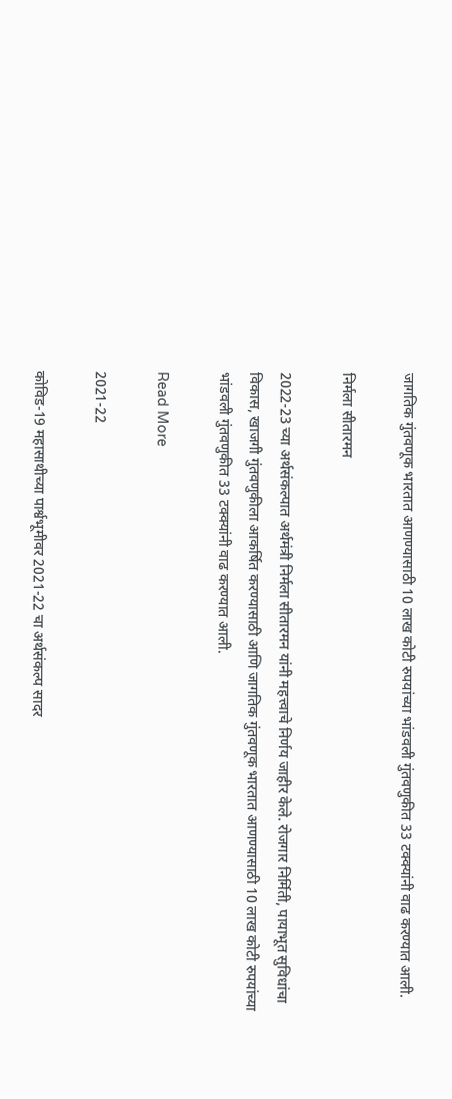जागतिक गुंतवणूक भारतात आणण्यासाठी 10 लाख कोटी रुपयांच्या भांडवली गुंतवणुकीत 33 टक्क्यांनी वाढ करण्यात आली.

निर्मला सीतारमन

2022-23 च्या अर्थसंकल्पात अर्थमंत्री निर्मला सीतारमन यांनी महत्त्वाचे निर्णय जाहीर केले. रोजगार निर्मिती, पायाभूत सुविधांचा विकास, खाजगी गुंतवणुकीला आकर्षित करण्यासाठी आणि जागतिक गुंतवणूक भारतात आणण्यासाठी 10 लाख कोटी रुपयांच्या भांडवली गुंतवणुकीत 33 टक्क्यांनी वाढ करण्यात आली.

Read More

2021-22

कोविड-19 महासाथीच्या पार्श्वभूमीवर 2021-22 चा अर्थसंकल्प सादर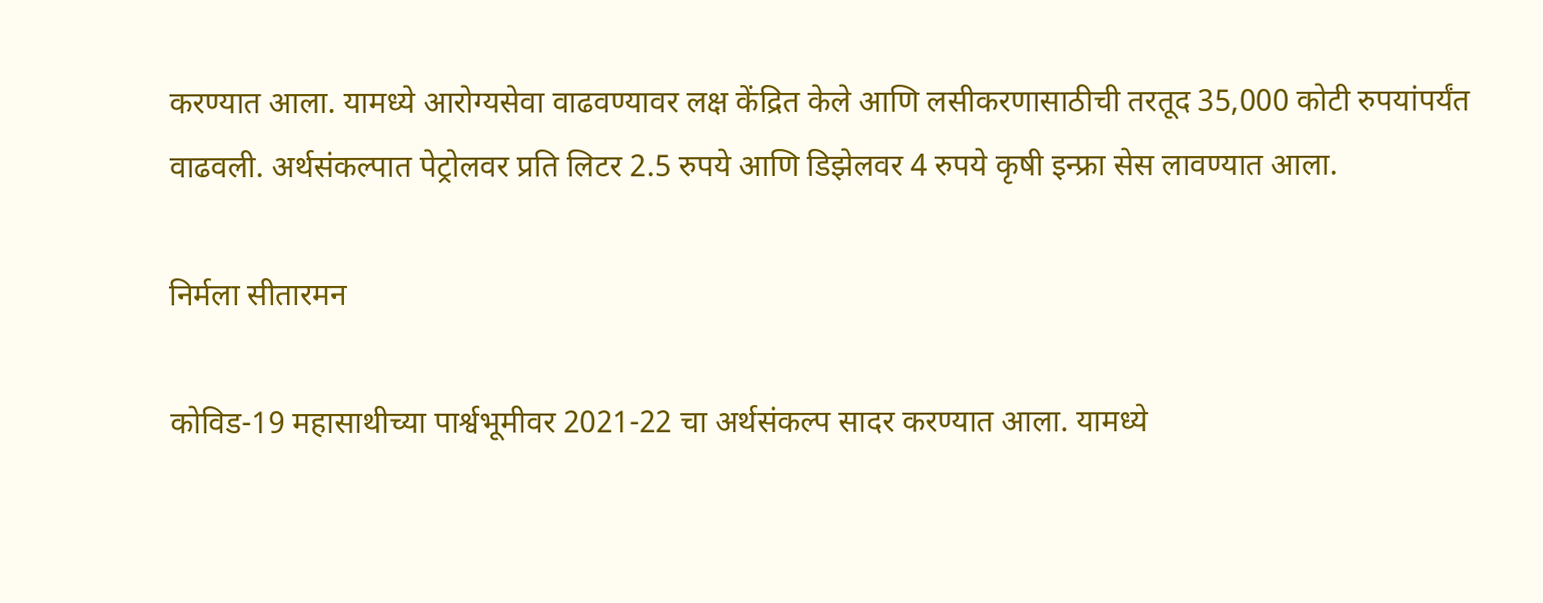करण्यात आला. यामध्ये आरोग्यसेवा वाढवण्यावर लक्ष केंद्रित केले आणि लसीकरणासाठीची तरतूद 35,000 कोटी रुपयांपर्यंत वाढवली. अर्थसंकल्पात पेट्रोलवर प्रति लिटर 2.5 रुपये आणि डिझेलवर 4 रुपये कृषी इन्फ्रा सेस लावण्यात आला.

निर्मला सीतारमन

कोविड-19 महासाथीच्या पार्श्वभूमीवर 2021-22 चा अर्थसंकल्प सादर करण्यात आला. यामध्ये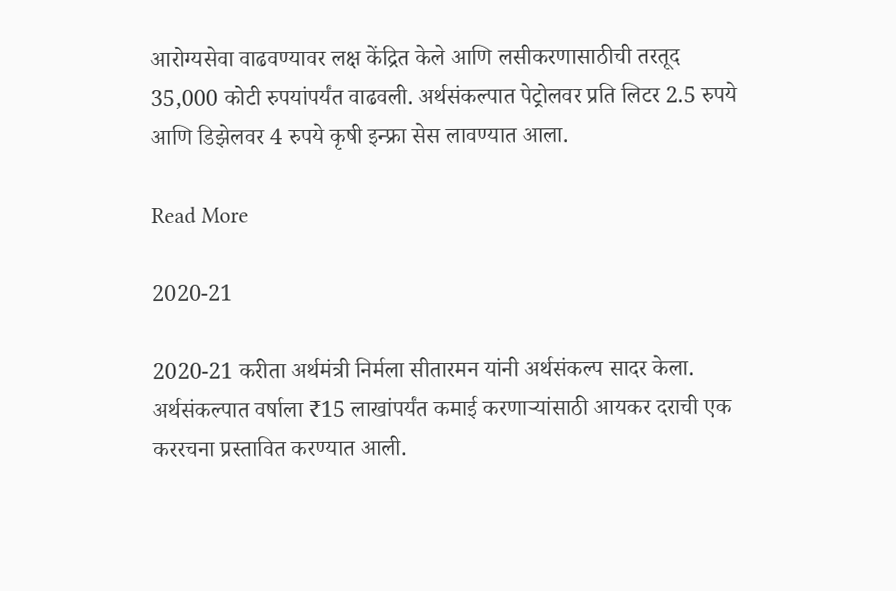आरोग्यसेवा वाढवण्यावर लक्ष केंद्रित केले आणि लसीकरणासाठीची तरतूद 35,000 कोटी रुपयांपर्यंत वाढवली. अर्थसंकल्पात पेट्रोलवर प्रति लिटर 2.5 रुपये आणि डिझेलवर 4 रुपये कृषी इन्फ्रा सेस लावण्यात आला.

Read More

2020-21

2020-21 करीता अर्थमंत्री निर्मला सीतारमन यांनी अर्थसंकल्प सादर केला. अर्थसंकल्पात वर्षाला ₹15 लाखांपर्यंत कमाई करणाऱ्यांसाठी आयकर दराची एक  कररचना प्रस्तावित करण्यात आली.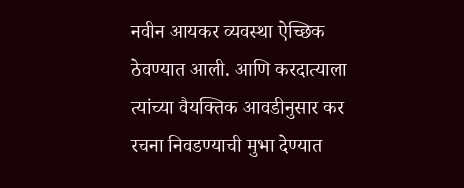नवीन आयकर व्यवस्था ऐच्छिक ठेवण्यात आली. आणि करदात्याला त्यांच्या वैयक्तिक आवडीनुसार कर रचना निवडण्याची मुभा देण्यात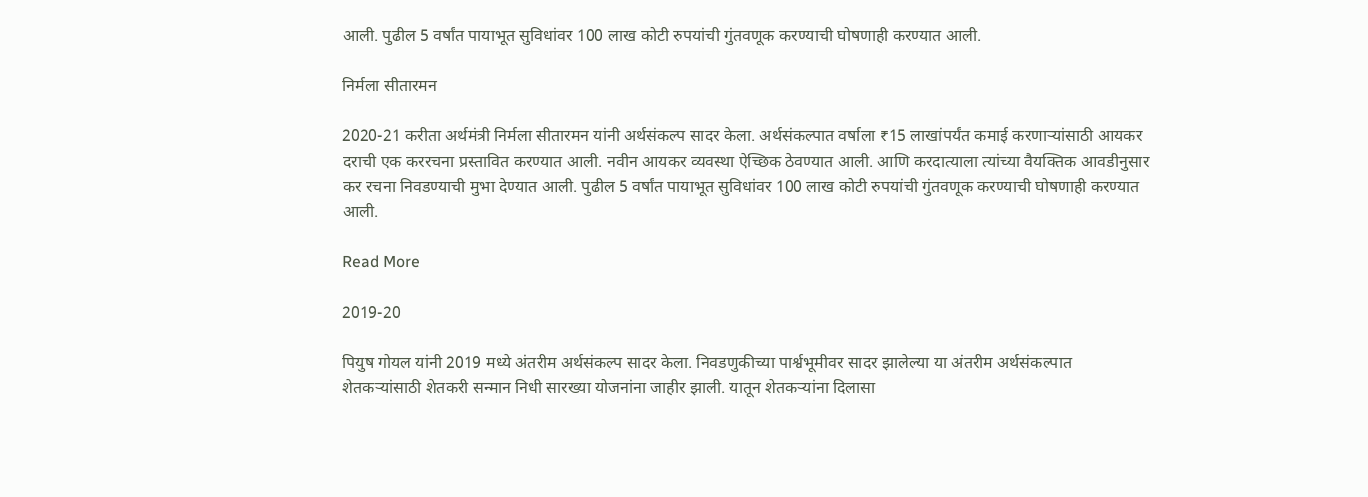आली. पुढील 5 वर्षांत पायाभूत सुविधांवर 100 लाख कोटी रुपयांची गुंतवणूक करण्याची घोषणाही करण्यात आली.

निर्मला सीतारमन

2020-21 करीता अर्थमंत्री निर्मला सीतारमन यांनी अर्थसंकल्प सादर केला. अर्थसंकल्पात वर्षाला ₹15 लाखांपर्यंत कमाई करणाऱ्यांसाठी आयकर दराची एक कररचना प्रस्तावित करण्यात आली. नवीन आयकर व्यवस्था ऐच्छिक ठेवण्यात आली. आणि करदात्याला त्यांच्या वैयक्तिक आवडीनुसार कर रचना निवडण्याची मुभा देण्यात आली. पुढील 5 वर्षांत पायाभूत सुविधांवर 100 लाख कोटी रुपयांची गुंतवणूक करण्याची घोषणाही करण्यात आली.

Read More

2019-20

पियुष गोयल यांनी 2019 मध्ये अंतरीम अर्थसंकल्प सादर केला. निवडणुकीच्या पार्श्वभूमीवर सादर झालेल्या या अंतरीम अर्थसंकल्पात शेतकऱ्यांसाठी शेतकरी सन्मान निधी सारख्या योजनांना जाहीर झाली. यातून शेतकऱ्यांना दिलासा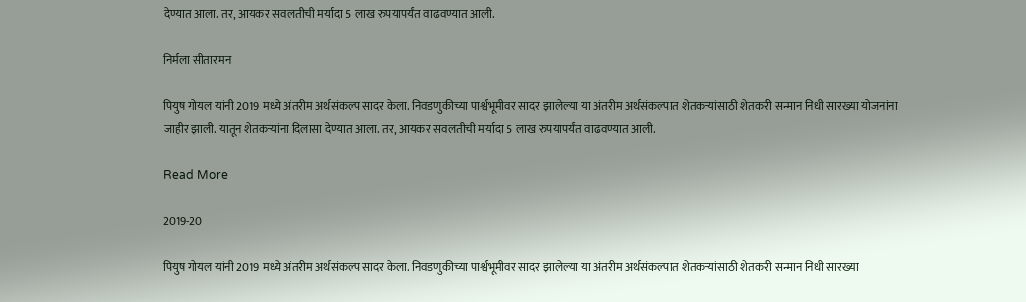देण्यात आला. तर, आयकर सवलतीची मर्यादा 5 लाख रुपयापर्यंत वाढवण्यात आली.

निर्मला सीतारमन

पियुष गोयल यांनी 2019 मध्ये अंतरीम अर्थसंकल्प सादर केला. निवडणुकीच्या पार्श्वभूमीवर सादर झालेल्या या अंतरीम अर्थसंकल्पात शेतकऱ्यांसाठी शेतकरी सन्मान निधी सारख्या योजनांना जाहीर झाली. यातून शेतकऱ्यांना दिलासा देण्यात आला. तर, आयकर सवलतीची मर्यादा 5 लाख रुपयापर्यंत वाढवण्यात आली.

Read More

2019-20

पियुष गोयल यांनी 2019 मध्ये अंतरीम अर्थसंकल्प सादर केला. निवडणुकीच्या पार्श्वभूमीवर सादर झालेल्या या अंतरीम अर्थसंकल्पात शेतकऱ्यांसाठी शेतकरी सन्मान निधी सारख्या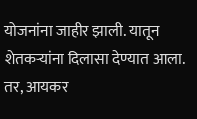योजनांना जाहीर झाली. यातून शेतकऱ्यांना दिलासा देण्यात आला. तर, आयकर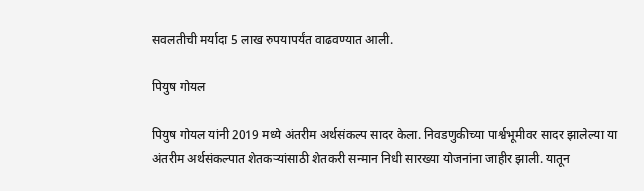सवलतीची मर्यादा 5 लाख रुपयापर्यंत वाढवण्यात आली.

पियुष गोयल

पियुष गोयल यांनी 2019 मध्ये अंतरीम अर्थसंकल्प सादर केला. निवडणुकीच्या पार्श्वभूमीवर सादर झालेल्या या अंतरीम अर्थसंकल्पात शेतकऱ्यांसाठी शेतकरी सन्मान निधी सारख्या योजनांना जाहीर झाली. यातून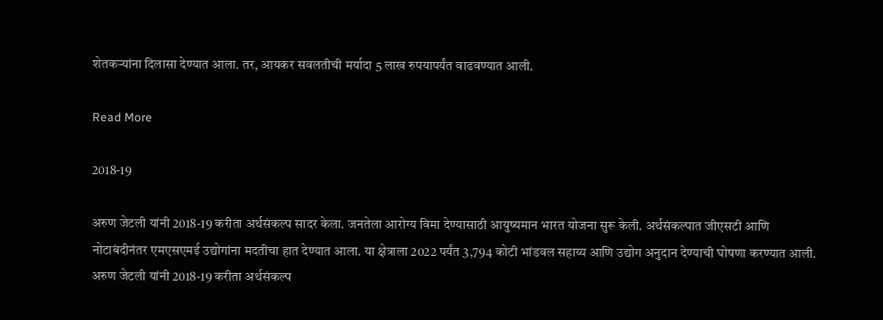शेतकऱ्यांना दिलासा देण्यात आला. तर, आयकर सवलतीची मर्यादा 5 लाख रुपयापर्यंत वाढवण्यात आली.

Read More

2018-19

अरुण जेटली यांनी 2018-19 करीता अर्थसंकल्प सादर केला. जनतेला आरोग्य विमा देण्यासाठी आयुष्यमान भारत योजना सुरू केली. अर्थसंकल्पात जीएसटी आणि नोटाबंदीनंतर एमएसएमई उद्योगांना मदतीचा हात देण्यात आला. या क्षेत्राला 2022 पर्यंत 3,794 कोटी भांडवल सहाय्य आणि उद्योग अनुदान देण्याची घोषणा करण्यात आली. अरुण जेटली यांनी 2018-19 करीता अर्थसंकल्प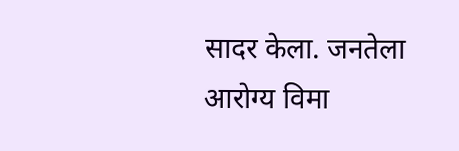सादर केला. जनतेला आरोग्य विमा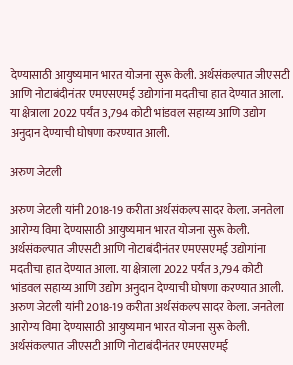देण्यासाठी आयुष्यमान भारत योजना सुरू केली. अर्थसंकल्पात जीएसटी आणि नोटाबंदीनंतर एमएसएमई उद्योगांना मदतीचा हात देण्यात आला. या क्षेत्राला 2022 पर्यंत 3,794 कोटी भांडवल सहाय्य आणि उद्योग अनुदान देण्याची घोषणा करण्यात आली.

अरुण जेटली

अरुण जेटली यांनी 2018-19 करीता अर्थसंकल्प सादर केला. जनतेला आरोग्य विमा देण्यासाठी आयुष्यमान भारत योजना सुरू केली. अर्थसंकल्पात जीएसटी आणि नोटाबंदीनंतर एमएसएमई उद्योगांना मदतीचा हात देण्यात आला. या क्षेत्राला 2022 पर्यंत 3,794 कोटी भांडवल सहाय्य आणि उद्योग अनुदान देण्याची घोषणा करण्यात आली. अरुण जेटली यांनी 2018-19 करीता अर्थसंकल्प सादर केला. जनतेला आरोग्य विमा देण्यासाठी आयुष्यमान भारत योजना सुरू केली. अर्थसंकल्पात जीएसटी आणि नोटाबंदीनंतर एमएसएमई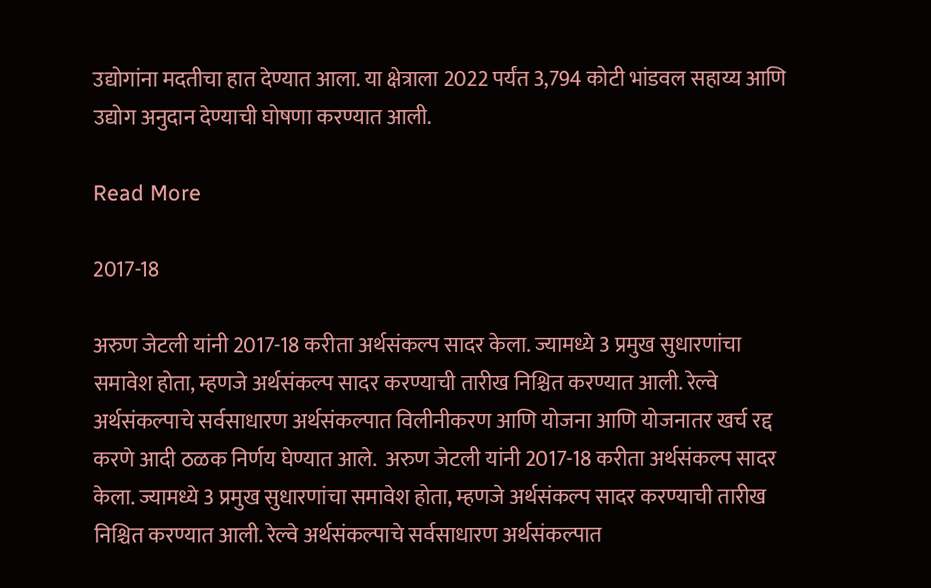उद्योगांना मदतीचा हात देण्यात आला. या क्षेत्राला 2022 पर्यंत 3,794 कोटी भांडवल सहाय्य आणि उद्योग अनुदान देण्याची घोषणा करण्यात आली.

Read More

2017-18

अरुण जेटली यांनी 2017-18 करीता अर्थसंकल्प सादर केला. ज्यामध्ये 3 प्रमुख सुधारणांचा समावेश होता, म्हणजे अर्थसंकल्प सादर करण्याची तारीख निश्चित करण्यात आली. रेल्वे अर्थसंकल्पाचे सर्वसाधारण अर्थसंकल्पात विलीनीकरण आणि योजना आणि योजनातर खर्च रद्द करणे आदी ठळक निर्णय घेण्यात आले.  अरुण जेटली यांनी 2017-18 करीता अर्थसंकल्प सादर केला. ज्यामध्ये 3 प्रमुख सुधारणांचा समावेश होता, म्हणजे अर्थसंकल्प सादर करण्याची तारीख निश्चित करण्यात आली. रेल्वे अर्थसंकल्पाचे सर्वसाधारण अर्थसंकल्पात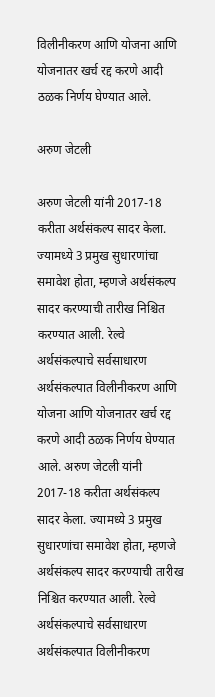विलीनीकरण आणि योजना आणि योजनातर खर्च रद्द करणे आदी ठळक निर्णय घेण्यात आले.

अरुण जेटली

अरुण जेटली यांनी 2017-18 करीता अर्थसंकल्प सादर केला. ज्यामध्ये 3 प्रमुख सुधारणांचा समावेश होता, म्हणजे अर्थसंकल्प सादर करण्याची तारीख निश्चित करण्यात आली. रेल्वे अर्थसंकल्पाचे सर्वसाधारण अर्थसंकल्पात विलीनीकरण आणि योजना आणि योजनातर खर्च रद्द करणे आदी ठळक निर्णय घेण्यात आले. अरुण जेटली यांनी 2017-18 करीता अर्थसंकल्प सादर केला. ज्यामध्ये 3 प्रमुख सुधारणांचा समावेश होता, म्हणजे अर्थसंकल्प सादर करण्याची तारीख निश्चित करण्यात आली. रेल्वे अर्थसंकल्पाचे सर्वसाधारण अर्थसंकल्पात विलीनीकरण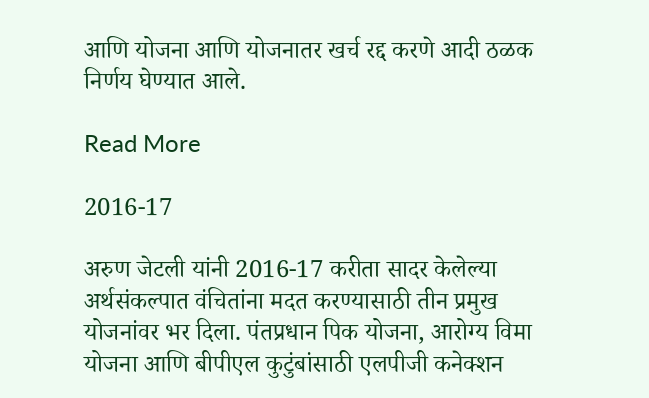आणि योजना आणि योजनातर खर्च रद्द करणे आदी ठळक निर्णय घेण्यात आले.

Read More

2016-17

अरुण जेटली यांनी 2016-17 करीता सादर केलेल्या अर्थसंकल्पात वंचितांना मदत करण्यासाठी तीन प्रमुख योजनांवर भर दिला. पंतप्रधान पिक योजना, आरोग्य विमा योजना आणि बीपीएल कुटुंबांसाठी एलपीजी कनेक्शन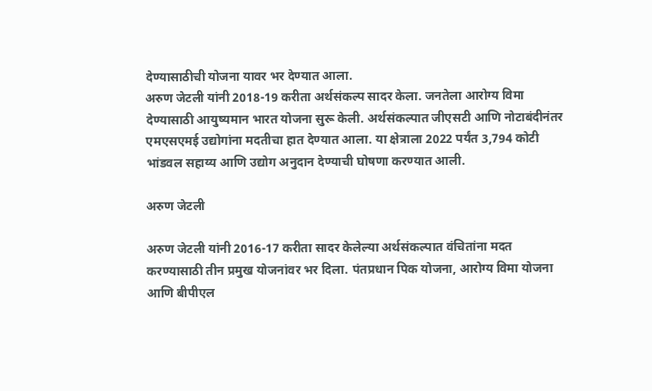देण्यासाठीची योजना यावर भर देण्यात आला.
अरुण जेटली यांनी 2018-19 करीता अर्थसंकल्प सादर केला. जनतेला आरोग्य विमा देण्यासाठी आयुष्यमान भारत योजना सुरू केली. अर्थसंकल्पात जीएसटी आणि नोटाबंदीनंतर एमएसएमई उद्योगांना मदतीचा हात देण्यात आला. या क्षेत्राला 2022 पर्यंत 3,794 कोटी भांडवल सहाय्य आणि उद्योग अनुदान देण्याची घोषणा करण्यात आली.

अरुण जेटली

अरुण जेटली यांनी 2016-17 करीता सादर केलेल्या अर्थसंकल्पात वंचितांना मदत करण्यासाठी तीन प्रमुख योजनांवर भर दिला. पंतप्रधान पिक योजना, आरोग्य विमा योजना आणि बीपीएल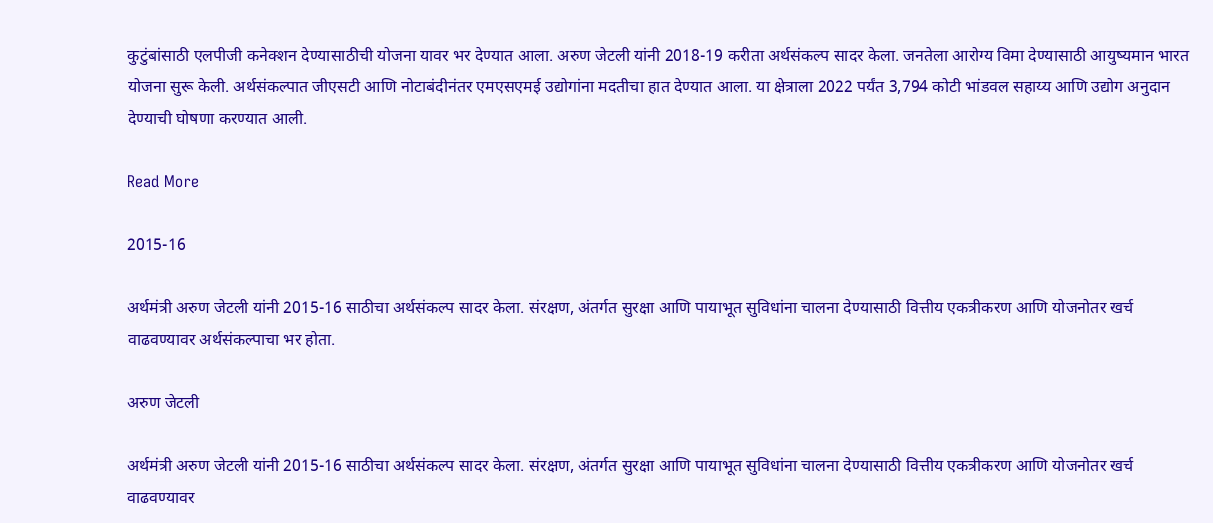कुटुंबांसाठी एलपीजी कनेक्शन देण्यासाठीची योजना यावर भर देण्यात आला. अरुण जेटली यांनी 2018-19 करीता अर्थसंकल्प सादर केला. जनतेला आरोग्य विमा देण्यासाठी आयुष्यमान भारत योजना सुरू केली. अर्थसंकल्पात जीएसटी आणि नोटाबंदीनंतर एमएसएमई उद्योगांना मदतीचा हात देण्यात आला. या क्षेत्राला 2022 पर्यंत 3,794 कोटी भांडवल सहाय्य आणि उद्योग अनुदान देण्याची घोषणा करण्यात आली.

Read More

2015-16

अर्थमंत्री अरुण जेटली यांनी 2015-16 साठीचा अर्थसंकल्प सादर केला. संरक्षण, अंतर्गत सुरक्षा आणि पायाभूत सुविधांना चालना देण्यासाठी वित्तीय एकत्रीकरण आणि योजनोतर खर्च वाढवण्यावर अर्थसंकल्पाचा भर होता.

अरुण जेटली

अर्थमंत्री अरुण जेटली यांनी 2015-16 साठीचा अर्थसंकल्प सादर केला. संरक्षण, अंतर्गत सुरक्षा आणि पायाभूत सुविधांना चालना देण्यासाठी वित्तीय एकत्रीकरण आणि योजनोतर खर्च वाढवण्यावर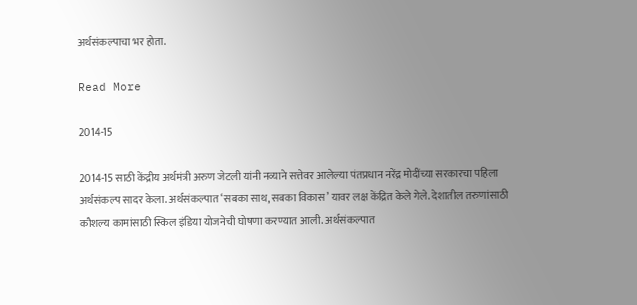अर्थसंकल्पाचा भर होता.

Read More

2014-15

2014-15 साठी केंद्रीय अर्थमंत्री अरुण जेटली यांनी नव्याने सत्तेवर आलेल्या पंतप्रधान नरेंद्र मोदींच्या सरकारचा पहिला अर्थसंकल्प सादर केला. अर्थसंकल्पात ‘सबका साथ, सबका विकास’ यावर लक्ष केंद्रित केले गेले. देशातील तरुणांसाठी कौशल्य कामांसाठी स्किल इंडिया योजनेची घोषणा करण्यात आली. अर्थसंकल्पात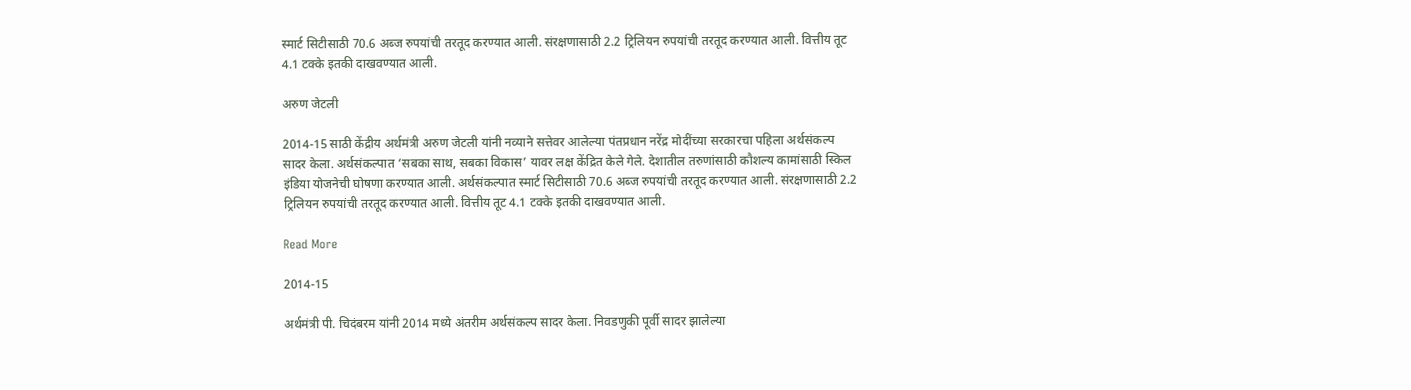स्मार्ट सिटीसाठी 70.6 अब्ज रुपयांची तरतूद करण्यात आली. संरक्षणासाठी 2.2 ट्रिलियन रुपयांची तरतूद करण्यात आली. वित्तीय तूट 4.1 टक्के इतकी दाखवण्यात आली.

अरुण जेटली

2014-15 साठी केंद्रीय अर्थमंत्री अरुण जेटली यांनी नव्याने सत्तेवर आलेल्या पंतप्रधान नरेंद्र मोदींच्या सरकारचा पहिला अर्थसंकल्प सादर केला. अर्थसंकल्पात ‘सबका साथ, सबका विकास’ यावर लक्ष केंद्रित केले गेले. देशातील तरुणांसाठी कौशल्य कामांसाठी स्किल इंडिया योजनेची घोषणा करण्यात आली. अर्थसंकल्पात स्मार्ट सिटीसाठी 70.6 अब्ज रुपयांची तरतूद करण्यात आली. संरक्षणासाठी 2.2 ट्रिलियन रुपयांची तरतूद करण्यात आली. वित्तीय तूट 4.1 टक्के इतकी दाखवण्यात आली.

Read More

2014-15

अर्थमंत्री पी. चिदंबरम यांनी 2014 मध्ये अंतरीम अर्थसंकल्प सादर केला. निवडणुकी पूर्वी सादर झालेल्या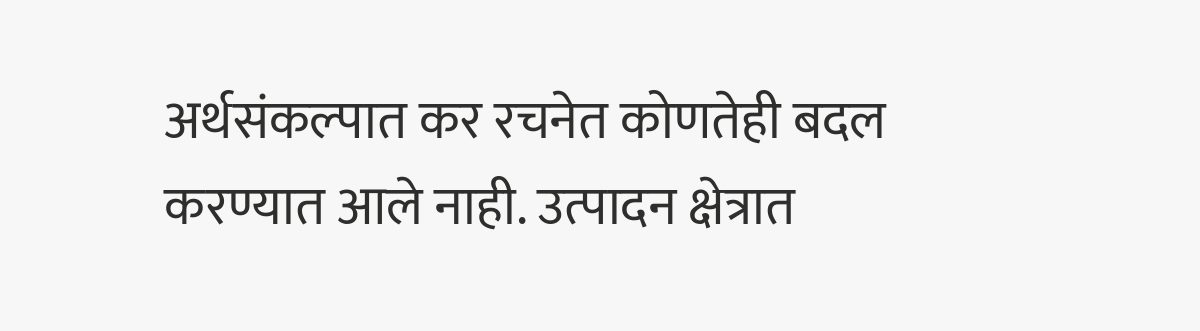अर्थसंकल्पात कर रचनेत कोणतेही बदल करण्यात आले नाही. उत्पादन क्षेत्रात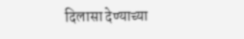दिलासा देण्याच्या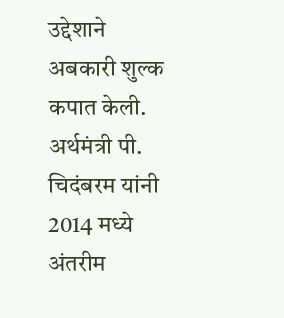उद्देशाने अबकारी शुल्क कपात केली.    अर्थमंत्री पी. चिदंबरम यांनी 2014 मध्ये अंतरीम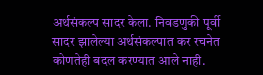अर्थसंकल्प सादर केला. निवडणुकी पूर्वी सादर झालेल्या अर्थसंकल्पात कर रचनेत कोणतेही बदल करण्यात आले नाही.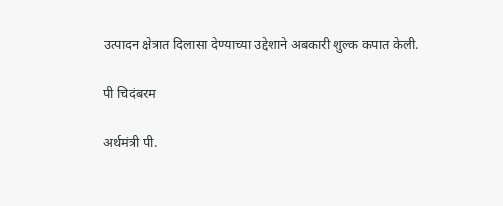उत्पादन क्षेत्रात दिलासा देण्याच्या उद्देशाने अबकारी शुल्क कपात केली.

पी चिदंबरम

अर्थमंत्री पी.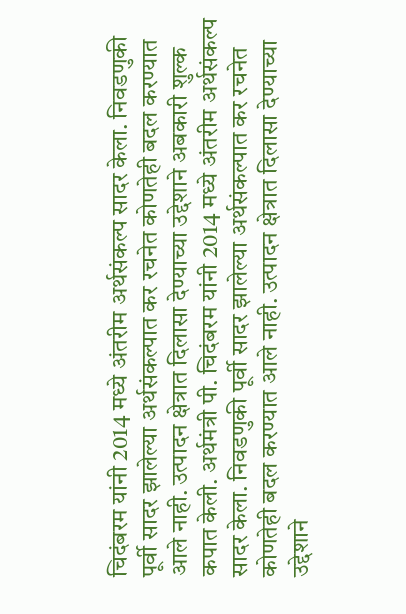चिदंबरम यांनी 2014 मध्ये अंतरीम अर्थसंकल्प सादर केला. निवडणुकी पूर्वी सादर झालेल्या अर्थसंकल्पात कर रचनेत कोणतेही बदल करण्यात आले नाही. उत्पादन क्षेत्रात दिलासा देण्याच्या उद्देशाने अबकारी शुल्क कपात केली. अर्थमंत्री पी. चिदंबरम यांनी 2014 मध्ये अंतरीम अर्थसंकल्प सादर केला. निवडणुकी पूर्वी सादर झालेल्या अर्थसंकल्पात कर रचनेत कोणतेही बदल करण्यात आले नाही. उत्पादन क्षेत्रात दिलासा देण्याच्या उद्देशाने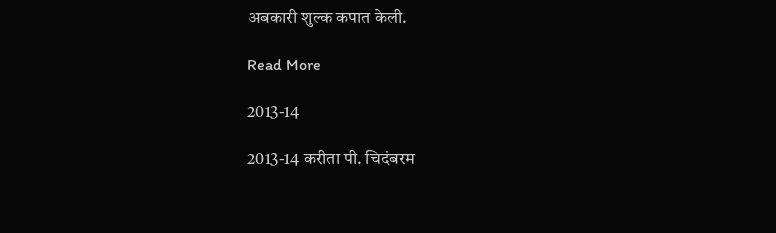अबकारी शुल्क कपात केली.

Read More

2013-14

2013-14 करीता पी. चिदंबरम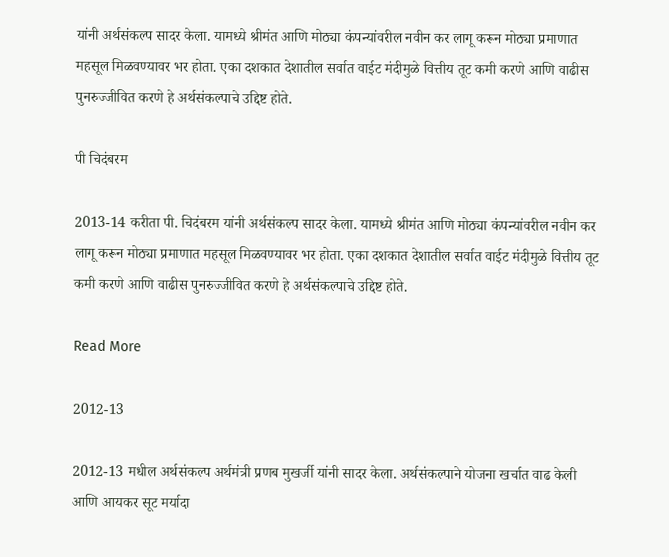यांनी अर्थसंकल्प सादर केला. यामध्ये श्रीमंत आणि मोठ्या कंपन्यांवरील नवीन कर लागू करून मोठ्या प्रमाणात महसूल मिळवण्यावर भर होता. एका दशकात देशातील सर्वात वाईट मंदीमुळे वित्तीय तूट कमी करणे आणि वाढीस पुनरुज्जीवित करणे हे अर्थसंकल्पाचे उद्दिष्ट होते.

पी चिदंबरम

2013-14 करीता पी. चिदंबरम यांनी अर्थसंकल्प सादर केला. यामध्ये श्रीमंत आणि मोठ्या कंपन्यांवरील नवीन कर लागू करून मोठ्या प्रमाणात महसूल मिळवण्यावर भर होता. एका दशकात देशातील सर्वात वाईट मंदीमुळे वित्तीय तूट कमी करणे आणि वाढीस पुनरुज्जीवित करणे हे अर्थसंकल्पाचे उद्दिष्ट होते.

Read More

2012-13

2012-13 मधील अर्थसंकल्प अर्थमंत्री प्रणब मुखर्जी यांनी सादर केला. अर्थसंकल्पाने योजना खर्चात वाढ केली आणि आयकर सूट मर्यादा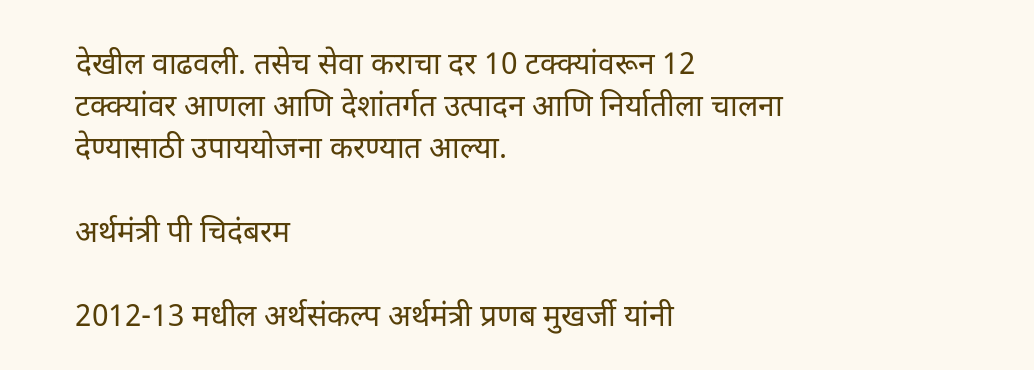देखील वाढवली. तसेच सेवा कराचा दर 10 टक्क्यांवरून 12 टक्क्यांवर आणला आणि देशांतर्गत उत्पादन आणि निर्यातीला चालना देण्यासाठी उपाययोजना करण्यात आल्या.

अर्थमंत्री पी चिदंबरम

2012-13 मधील अर्थसंकल्प अर्थमंत्री प्रणब मुखर्जी यांनी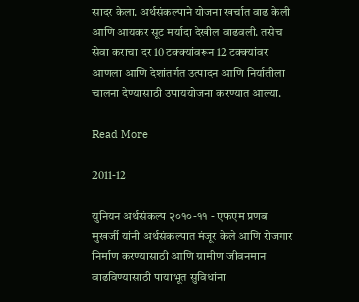सादर केला. अर्थसंकल्पाने योजना खर्चात वाढ केली आणि आयकर सूट मर्यादा देखील वाढवली. तसेच सेवा कराचा दर 10 टक्क्यांवरून 12 टक्क्यांवर आणला आणि देशांतर्गत उत्पादन आणि निर्यातीला चालना देण्यासाठी उपाययोजना करण्यात आल्या.

Read More

2011-12

युनियन अर्थसंकल्प २०१०-११ - एफएम प्रणब मुखर्जी यांनी अर्थसंकल्पात मंजूर केले आणि रोजगार निर्माण करण्यासाठी आणि ग्रामीण जीवनमान वाढविण्यासाठी पायाभूत सुविधांना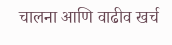चालना आणि वाढीव खर्च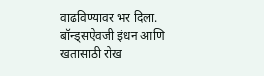वाढविण्यावर भर दिला. बॉन्ड्सऐवजी इंधन आणि खतासाठी रोख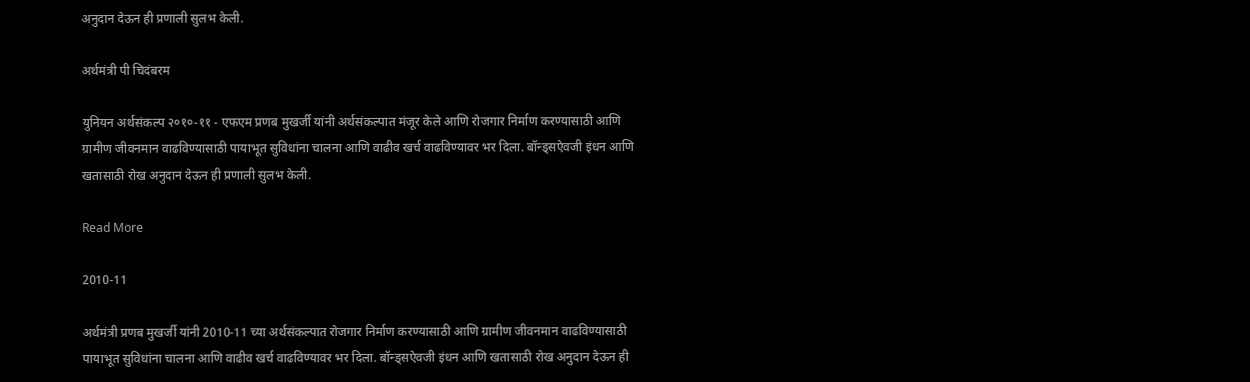अनुदान देऊन ही प्रणाली सुलभ केली.

अर्थमंत्री पी चिदंबरम

युनियन अर्थसंकल्प २०१०-११ - एफएम प्रणब मुखर्जी यांनी अर्थसंकल्पात मंजूर केले आणि रोजगार निर्माण करण्यासाठी आणि ग्रामीण जीवनमान वाढविण्यासाठी पायाभूत सुविधांना चालना आणि वाढीव खर्च वाढविण्यावर भर दिला. बॉन्ड्सऐवजी इंधन आणि खतासाठी रोख अनुदान देऊन ही प्रणाली सुलभ केली.

Read More

2010-11

अर्थमंत्री प्रणब मुखर्जी यांनी 2010-11 च्या अर्थसंकल्पात रोजगार निर्माण करण्यासाठी आणि ग्रामीण जीवनमान वाढविण्यासाठी पायाभूत सुविधांना चालना आणि वाढीव खर्च वाढविण्यावर भर दिला. बॉन्ड्सऐवजी इंधन आणि खतासाठी रोख अनुदान देऊन ही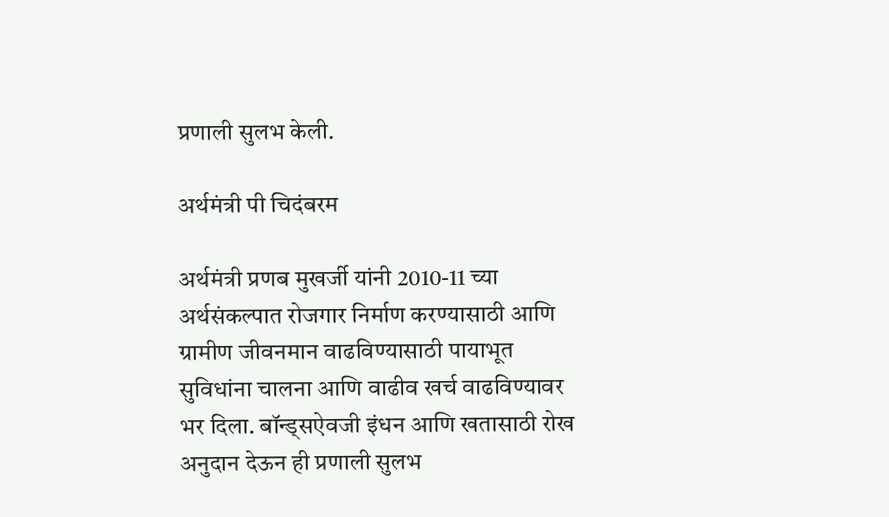प्रणाली सुलभ केली.

अर्थमंत्री पी चिदंबरम

अर्थमंत्री प्रणब मुखर्जी यांनी 2010-11 च्या अर्थसंकल्पात रोजगार निर्माण करण्यासाठी आणि ग्रामीण जीवनमान वाढविण्यासाठी पायाभूत सुविधांना चालना आणि वाढीव खर्च वाढविण्यावर भर दिला. बॉन्ड्सऐवजी इंधन आणि खतासाठी रोख अनुदान देऊन ही प्रणाली सुलभ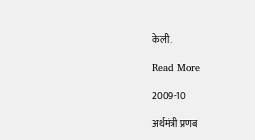केली.

Read More

2009-10

अर्थमंत्री प्रणब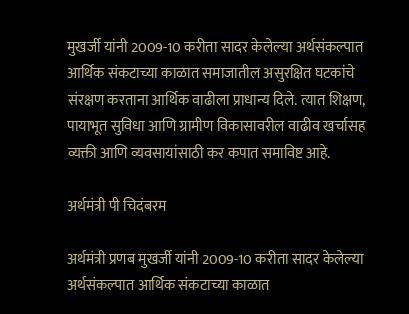मुखर्जी यांनी 2009-10 करीता सादर केलेल्या अर्थसंकल्पात आर्थिक संकटाच्या काळात समाजातील असुरक्षित घटकांचे संरक्षण करताना आर्थिक वाढीला प्राधान्य दिले. त्यात शिक्षण, पायाभूत सुविधा आणि ग्रामीण विकासावरील वाढीव खर्चासह व्यक्ती आणि व्यवसायांसाठी कर कपात समाविष्ट आहे.

अर्थमंत्री पी चिदंबरम

अर्थमंत्री प्रणब मुखर्जी यांनी 2009-10 करीता सादर केलेल्या अर्थसंकल्पात आर्थिक संकटाच्या काळात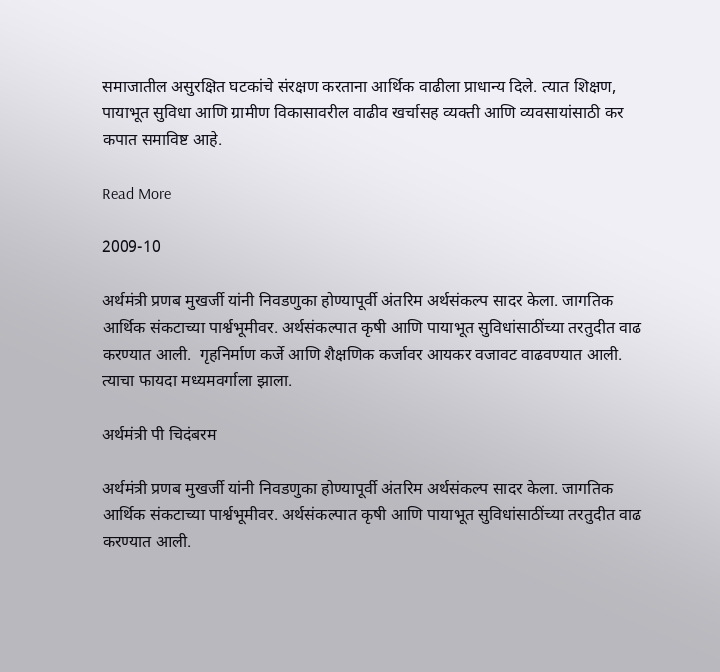समाजातील असुरक्षित घटकांचे संरक्षण करताना आर्थिक वाढीला प्राधान्य दिले. त्यात शिक्षण, पायाभूत सुविधा आणि ग्रामीण विकासावरील वाढीव खर्चासह व्यक्ती आणि व्यवसायांसाठी कर कपात समाविष्ट आहे.

Read More

2009-10

अर्थमंत्री प्रणब मुखर्जी यांनी निवडणुका होण्यापूर्वी अंतरिम अर्थसंकल्प सादर केला. जागतिक आर्थिक संकटाच्या पार्श्वभूमीवर. अर्थसंकल्पात कृषी आणि पायाभूत सुविधांसाठींच्या तरतुदीत वाढ करण्यात आली.  गृहनिर्माण कर्जे आणि शैक्षणिक कर्जावर आयकर वजावट वाढवण्यात आली. त्याचा फायदा मध्यमवर्गाला झाला.

अर्थमंत्री पी चिदंबरम

अर्थमंत्री प्रणब मुखर्जी यांनी निवडणुका होण्यापूर्वी अंतरिम अर्थसंकल्प सादर केला. जागतिक आर्थिक संकटाच्या पार्श्वभूमीवर. अर्थसंकल्पात कृषी आणि पायाभूत सुविधांसाठींच्या तरतुदीत वाढ करण्यात आली.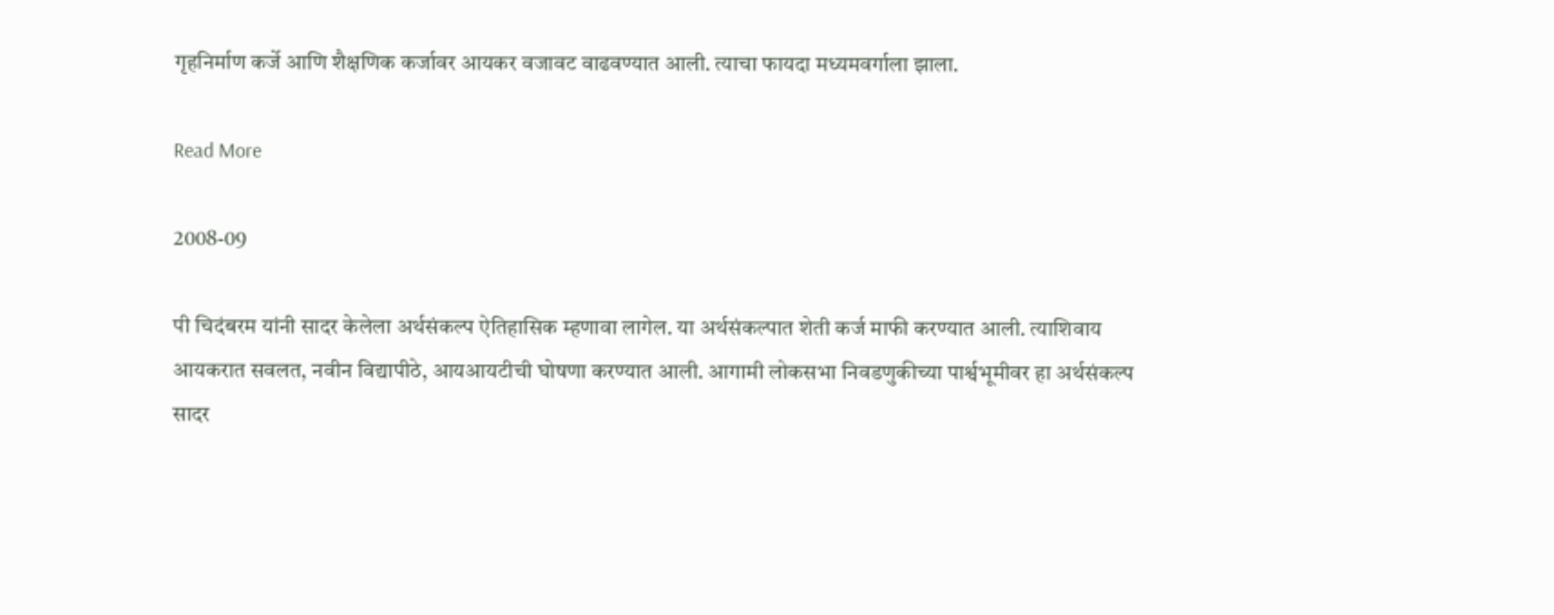गृहनिर्माण कर्जे आणि शैक्षणिक कर्जावर आयकर वजावट वाढवण्यात आली. त्याचा फायदा मध्यमवर्गाला झाला.

Read More

2008-09

पी चिदंबरम यांनी सादर केलेला अर्थसंकल्प ऐतिहासिक म्हणावा लागेल. या अर्थसंकल्पात शेती कर्ज माफी करण्यात आली. त्याशिवाय आयकरात सवलत, नवीन विद्यापीठे, आयआयटीची घोषणा करण्यात आली. आगामी लोकसभा निवडणुकीच्या पार्श्वभूमीवर हा अर्थसंकल्प सादर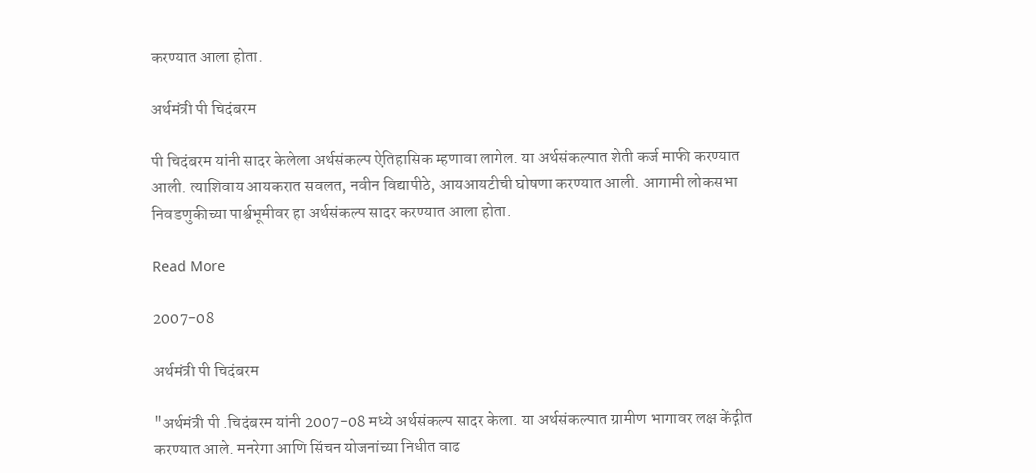करण्यात आला होता.

अर्थमंत्री पी चिदंबरम

पी चिदंबरम यांनी सादर केलेला अर्थसंकल्प ऐतिहासिक म्हणावा लागेल. या अर्थसंकल्पात शेती कर्ज माफी करण्यात आली. त्याशिवाय आयकरात सवलत, नवीन विद्यापीठे, आयआयटीची घोषणा करण्यात आली. आगामी लोकसभा निवडणुकीच्या पार्श्वभूमीवर हा अर्थसंकल्प सादर करण्यात आला होता.

Read More

2007-08

अर्थमंत्री पी चिदंबरम

"अर्थमंत्री पी .चिदंबरम यांनी 2007-08 मध्ये अर्थसंकल्प सादर केला. या अर्थसंकल्पात ग्रामीण भागावर लक्ष केंद्गीत करण्यात आले. मनरेगा आणि सिंचन योजनांच्या निधीत वाढ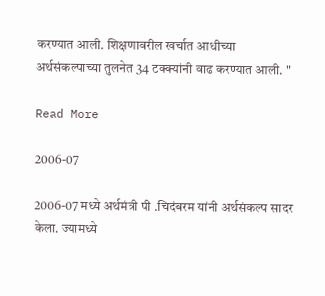करण्यात आली. शिक्षणावरील खर्चात आधीच्या अर्थसंकल्पाच्या तुलनेत 34 टक्क्यांनी वाढ करण्यात आली. "

Read More

2006-07

2006-07 मध्ये अर्थमंत्री पी .चिदंबरम यांनी अर्थसंकल्प सादर केला. ज्यामध्ये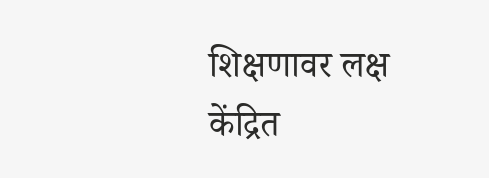शिक्षणावर लक्ष केंद्रित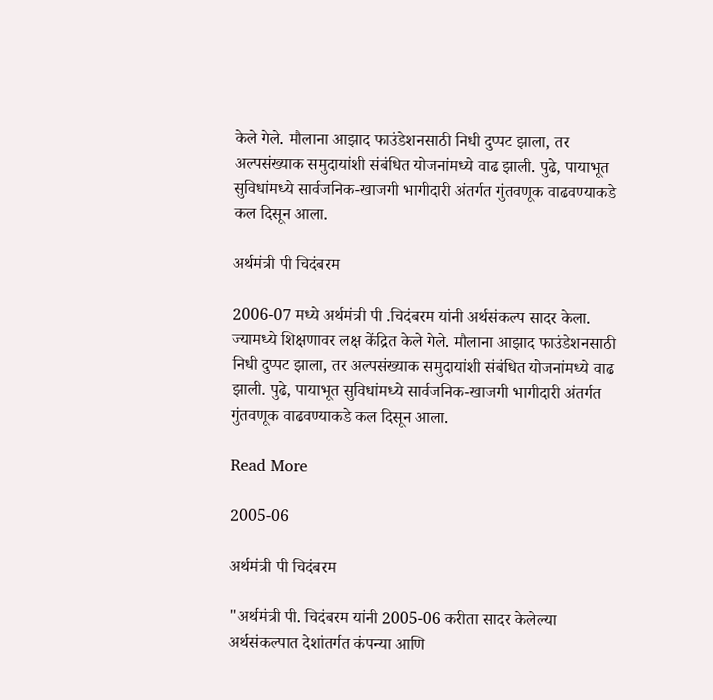केले गेले. मौलाना आझाद फाउंडेशनसाठी निधी दुप्पट झाला, तर अल्पसंख्याक समुदायांशी संबंधित योजनांमध्ये वाढ झाली. पुढे, पायाभूत सुविधांमध्ये सार्वजनिक-खाजगी भागीदारी अंतर्गत गुंतवणूक वाढवण्याकडे कल दिसून आला.

अर्थमंत्री पी चिदंबरम

2006-07 मध्ये अर्थमंत्री पी .चिदंबरम यांनी अर्थसंकल्प सादर केला. ज्यामध्ये शिक्षणावर लक्ष केंद्रित केले गेले. मौलाना आझाद फाउंडेशनसाठी निधी दुप्पट झाला, तर अल्पसंख्याक समुदायांशी संबंधित योजनांमध्ये वाढ झाली. पुढे, पायाभूत सुविधांमध्ये सार्वजनिक-खाजगी भागीदारी अंतर्गत गुंतवणूक वाढवण्याकडे कल दिसून आला.

Read More

2005-06

अर्थमंत्री पी चिदंबरम

"अर्थमंत्री पी. चिदंबरम यांनी 2005-06 करीता सादर केलेल्या अर्थसंकल्पात देशांतर्गत कंपन्या आणि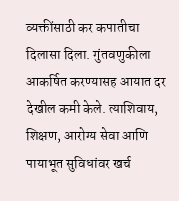व्यक्तींसाठी कर कपातीचा दिलासा दिला. गुंतवणुकीला आकर्षित करण्यासह आयात दर देखील कमी केले. त्याशिवाय, शिक्षण, आरोग्य सेवा आणि पायाभूत सुविधांवर खर्च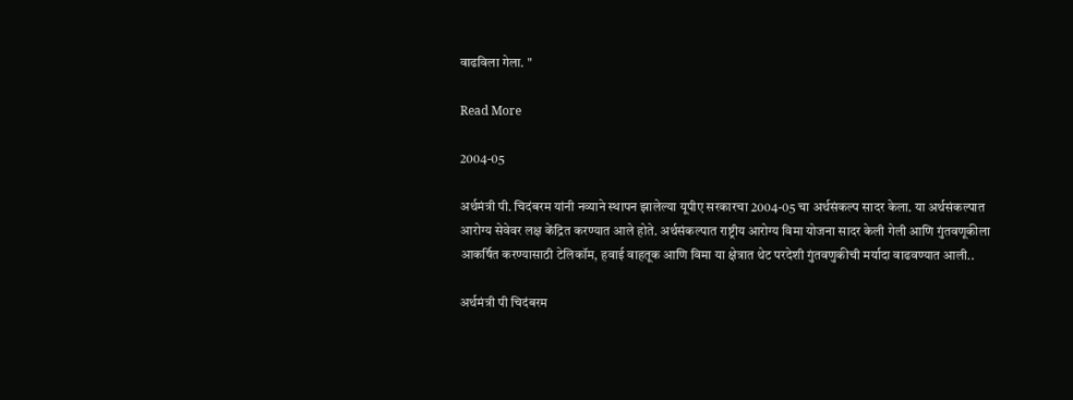वाढविला गेला. "

Read More

2004-05

अर्थमंत्री पी. चिदंबरम यांनी नव्याने स्थापन झालेल्या यूपीए सरकारचा 2004-05 चा अर्थसंकल्प सादर केला. या अर्थसंकल्पात आरोग्य सेवेवर लक्ष केंद्रित करण्यात आले होते. अर्थसंकल्पात राष्ट्रीय आरोग्य विमा योजना सादर केली गेली आणि गुंतवणूकीला आकर्षित करण्यासाठी टेलिकॉम, हवाई वाहतूक आणि विमा या क्षेत्रात थेट परदेशी गुंतवणुकीची मर्यादा वाढवण्यात आली..

अर्थमंत्री पी चिदंबरम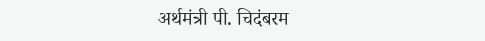अर्थमंत्री पी. चिदंबरम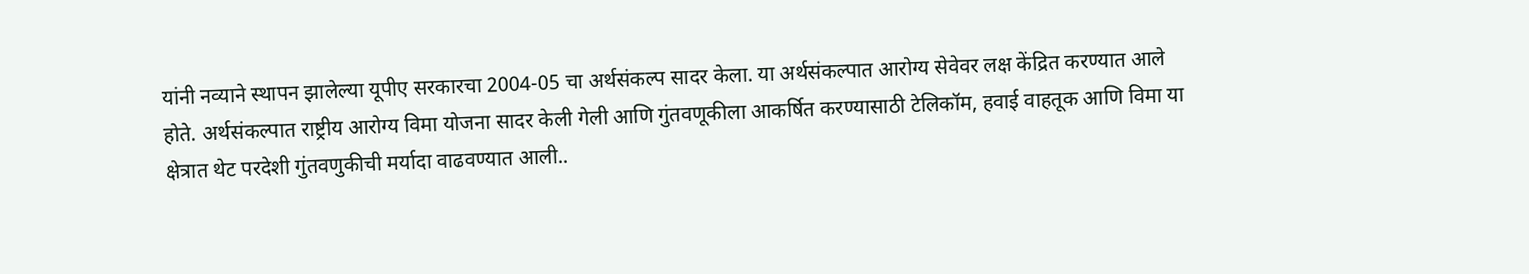यांनी नव्याने स्थापन झालेल्या यूपीए सरकारचा 2004-05 चा अर्थसंकल्प सादर केला. या अर्थसंकल्पात आरोग्य सेवेवर लक्ष केंद्रित करण्यात आले होते. अर्थसंकल्पात राष्ट्रीय आरोग्य विमा योजना सादर केली गेली आणि गुंतवणूकीला आकर्षित करण्यासाठी टेलिकॉम, हवाई वाहतूक आणि विमा या क्षेत्रात थेट परदेशी गुंतवणुकीची मर्यादा वाढवण्यात आली..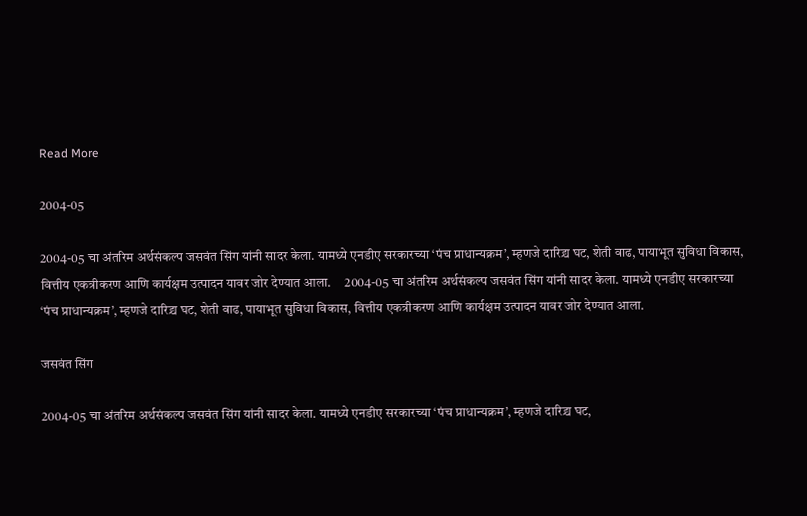Read More

2004-05

2004-05 चा अंतरिम अर्थसंकल्प जसवंत सिंग यांनी सादर केला. यामध्ये एनडीए सरकारच्या ‘पंच प्राधान्यक्रम’, म्हणजे दारिद्र्य घट, शेती वाढ, पायाभूत सुविधा विकास, वित्तीय एकत्रीकरण आणि कार्यक्षम उत्पादन यावर जोर देण्यात आला.     2004-05 चा अंतरिम अर्थसंकल्प जसवंत सिंग यांनी सादर केला. यामध्ये एनडीए सरकारच्या ‘पंच प्राधान्यक्रम’, म्हणजे दारिद्र्य घट, शेती वाढ, पायाभूत सुविधा विकास, वित्तीय एकत्रीकरण आणि कार्यक्षम उत्पादन यावर जोर देण्यात आला.

जसवंत सिंग

2004-05 चा अंतरिम अर्थसंकल्प जसवंत सिंग यांनी सादर केला. यामध्ये एनडीए सरकारच्या ‘पंच प्राधान्यक्रम’, म्हणजे दारिद्र्य घट,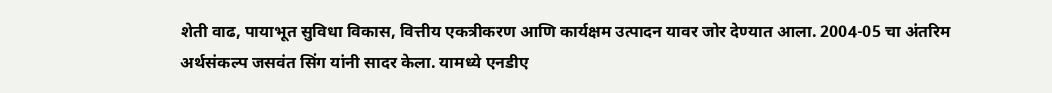शेती वाढ, पायाभूत सुविधा विकास, वित्तीय एकत्रीकरण आणि कार्यक्षम उत्पादन यावर जोर देण्यात आला. 2004-05 चा अंतरिम अर्थसंकल्प जसवंत सिंग यांनी सादर केला. यामध्ये एनडीए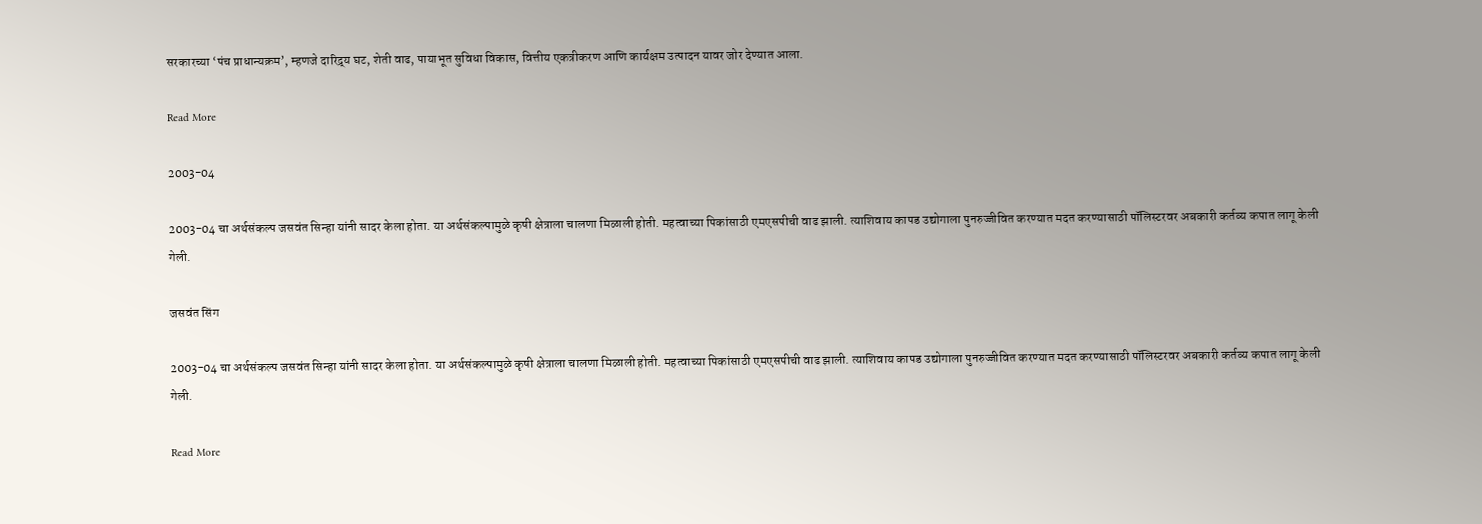सरकारच्या ‘पंच प्राधान्यक्रम’, म्हणजे दारिद्र्य घट, शेती वाढ, पायाभूत सुविधा विकास, वित्तीय एकत्रीकरण आणि कार्यक्षम उत्पादन यावर जोर देण्यात आला.

Read More

2003-04

2003-04 चा अर्थसंकल्प जसवंत सिन्हा यांनी सादर केला होता. या अर्थसंकल्पामुळे कृषी क्षेत्राला चालणा मिळाली होती. महत्वाच्या पिकांसाठी एमएसपीची वाढ झाली. त्याशिवाय कापड उद्योगाला पुनरुज्जीवित करण्यात मदत करण्यासाठी पॉलिस्टरवर अबकारी कर्तव्य कपात लागू केली गेली.

जसवंत सिंग

2003-04 चा अर्थसंकल्प जसवंत सिन्हा यांनी सादर केला होता. या अर्थसंकल्पामुळे कृषी क्षेत्राला चालणा मिळाली होती. महत्वाच्या पिकांसाठी एमएसपीची वाढ झाली. त्याशिवाय कापड उद्योगाला पुनरुज्जीवित करण्यात मदत करण्यासाठी पॉलिस्टरवर अबकारी कर्तव्य कपात लागू केली गेली.

Read More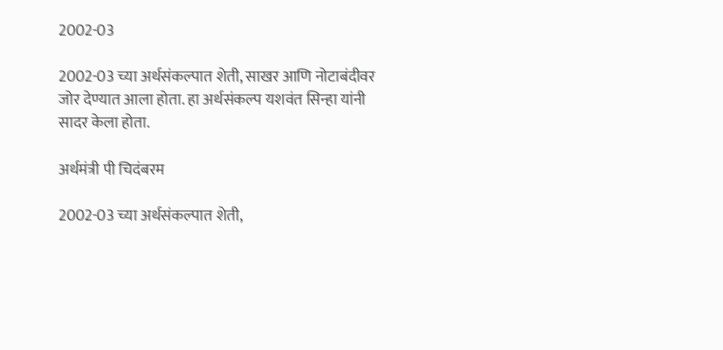2002-03

2002-03 च्या अर्थसंकल्पात शेती, साखर आणि नोटाबंदीवर जोर देण्यात आला होता. हा अर्थसंकल्प यशवंत सिन्हा यांनी सादर केला होता.

अर्थमंत्री पी चिदंबरम

2002-03 च्या अर्थसंकल्पात शेती,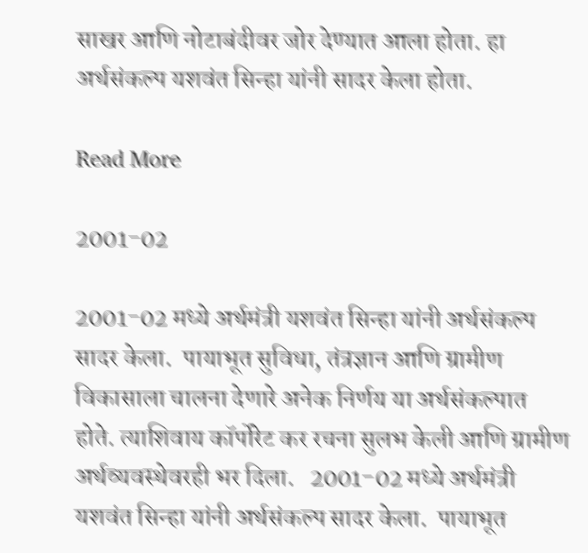साखर आणि नोटाबंदीवर जोर देण्यात आला होता. हा अर्थसंकल्प यशवंत सिन्हा यांनी सादर केला होता.

Read More

2001-02

2001-02 मध्ये अर्थमंत्री यशवंत सिन्हा यांनी अर्थसंकल्प सादर केला.  पायाभूत सुविधा, तंत्रज्ञान आणि ग्रामीण विकासाला चालना देणारे अनेक निर्णय या अर्थसंकल्पात होते. त्याशिवाय कॉर्पोरेट कर रचना सुलभ केली आणि ग्रामीण अर्थव्यवस्थेवरही भर दिला.   2001-02 मध्ये अर्थमंत्री यशवंत सिन्हा यांनी अर्थसंकल्प सादर केला.  पायाभूत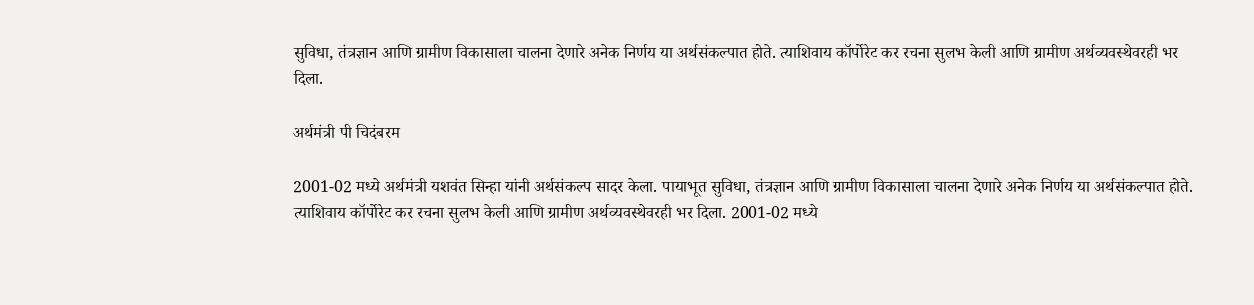सुविधा, तंत्रज्ञान आणि ग्रामीण विकासाला चालना देणारे अनेक निर्णय या अर्थसंकल्पात होते. त्याशिवाय कॉर्पोरेट कर रचना सुलभ केली आणि ग्रामीण अर्थव्यवस्थेवरही भर दिला.

अर्थमंत्री पी चिदंबरम

2001-02 मध्ये अर्थमंत्री यशवंत सिन्हा यांनी अर्थसंकल्प सादर केला. पायाभूत सुविधा, तंत्रज्ञान आणि ग्रामीण विकासाला चालना देणारे अनेक निर्णय या अर्थसंकल्पात होते. त्याशिवाय कॉर्पोरेट कर रचना सुलभ केली आणि ग्रामीण अर्थव्यवस्थेवरही भर दिला. 2001-02 मध्ये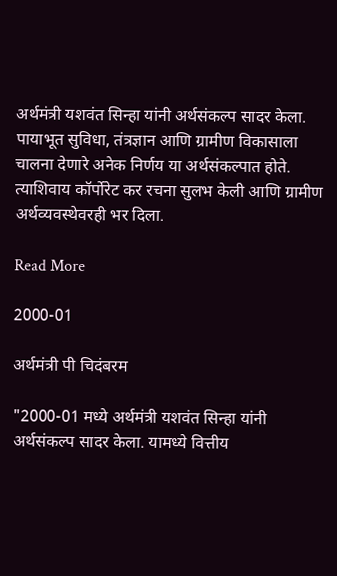अर्थमंत्री यशवंत सिन्हा यांनी अर्थसंकल्प सादर केला. पायाभूत सुविधा, तंत्रज्ञान आणि ग्रामीण विकासाला चालना देणारे अनेक निर्णय या अर्थसंकल्पात होते. त्याशिवाय कॉर्पोरेट कर रचना सुलभ केली आणि ग्रामीण अर्थव्यवस्थेवरही भर दिला.

Read More

2000-01

अर्थमंत्री पी चिदंबरम

"2000-01 मध्ये अर्थमंत्री यशवंत सिन्हा यांनी अर्थसंकल्प सादर केला. यामध्ये वित्तीय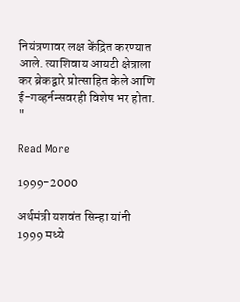नियंत्रणावर लक्ष केंद्रित करण्यात आले. त्याशिवाय आयटी क्षेत्राला कर ब्रेकद्वारे प्रोत्साहित केले आणि ई-गव्हर्नन्सवरही विशेष भर होता. "

Read More

1999-2000

अर्थमंत्री यशवंत सिन्हा यांनी 1999 मध्ये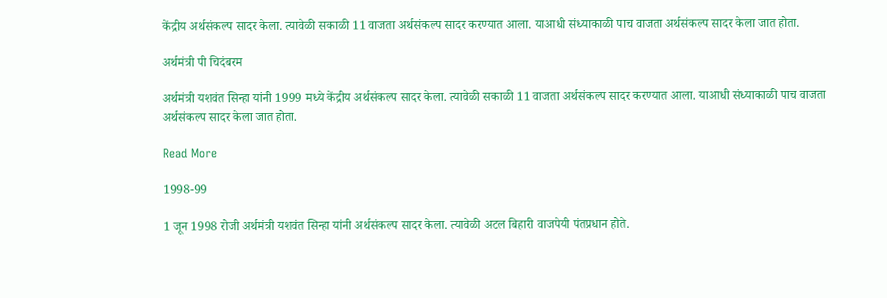केंद्रीय अर्थसंकल्प सादर केला. त्यावेळी सकाळी 11 वाजता अर्थसंकल्प सादर करण्यात आला. याआधी संध्याकाळी पाच वाजता अर्थसंकल्प सादर केला जात होता.

अर्थमंत्री पी चिदंबरम

अर्थमंत्री यशवंत सिन्हा यांनी 1999 मध्ये केंद्रीय अर्थसंकल्प सादर केला. त्यावेळी सकाळी 11 वाजता अर्थसंकल्प सादर करण्यात आला. याआधी संध्याकाळी पाच वाजता अर्थसंकल्प सादर केला जात होता.

Read More

1998-99

1 जून 1998 रोजी अर्थमंत्री यशवंत सिन्हा यांनी अर्थसंकल्प सादर केला. त्यावेळी अटल बिहारी वाजपेयी पंतप्रधान होते.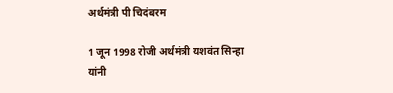अर्थमंत्री पी चिदंबरम

1 जून 1998 रोजी अर्थमंत्री यशवंत सिन्हा यांनी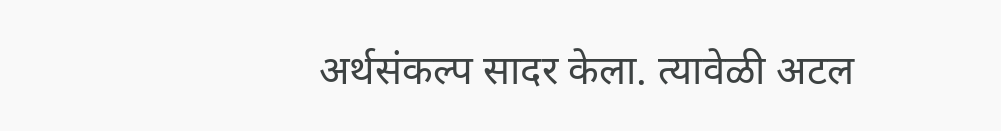अर्थसंकल्प सादर केला. त्यावेळी अटल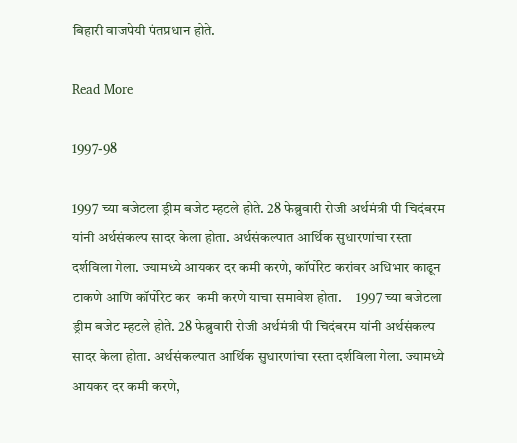बिहारी वाजपेयी पंतप्रधान होते.

Read More

1997-98

1997 च्या बजेटला ड्रीम बजेट म्हटले होते. 28 फेब्रुवारी रोजी अर्थमंत्री पी चिदंबरम यांनी अर्थसंकल्प सादर केला होता. अर्थसंकल्पात आर्थिक सुधारणांचा रस्ता दर्शविला गेला. ज्यामध्ये आयकर दर कमी करणे, कॉर्पोरेट करांवर अधिभार काढून टाकणे आणि कॉर्पोरेट कर  कमी करणे याचा समावेश होता.     1997 च्या बजेटला ड्रीम बजेट म्हटले होते. 28 फेब्रुवारी रोजी अर्थमंत्री पी चिदंबरम यांनी अर्थसंकल्प सादर केला होता. अर्थसंकल्पात आर्थिक सुधारणांचा रस्ता दर्शविला गेला. ज्यामध्ये आयकर दर कमी करणे,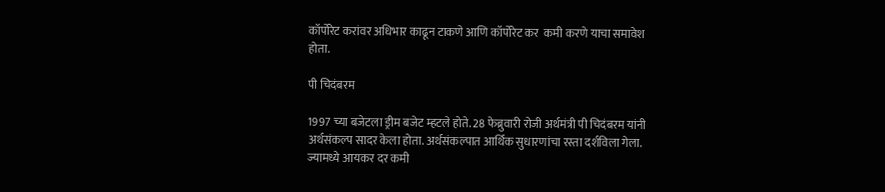कॉर्पोरेट करांवर अधिभार काढून टाकणे आणि कॉर्पोरेट कर  कमी करणे याचा समावेश होता.

पी चिदंबरम

1997 च्या बजेटला ड्रीम बजेट म्हटले होते. 28 फेब्रुवारी रोजी अर्थमंत्री पी चिदंबरम यांनी अर्थसंकल्प सादर केला होता. अर्थसंकल्पात आर्थिक सुधारणांचा रस्ता दर्शविला गेला. ज्यामध्ये आयकर दर कमी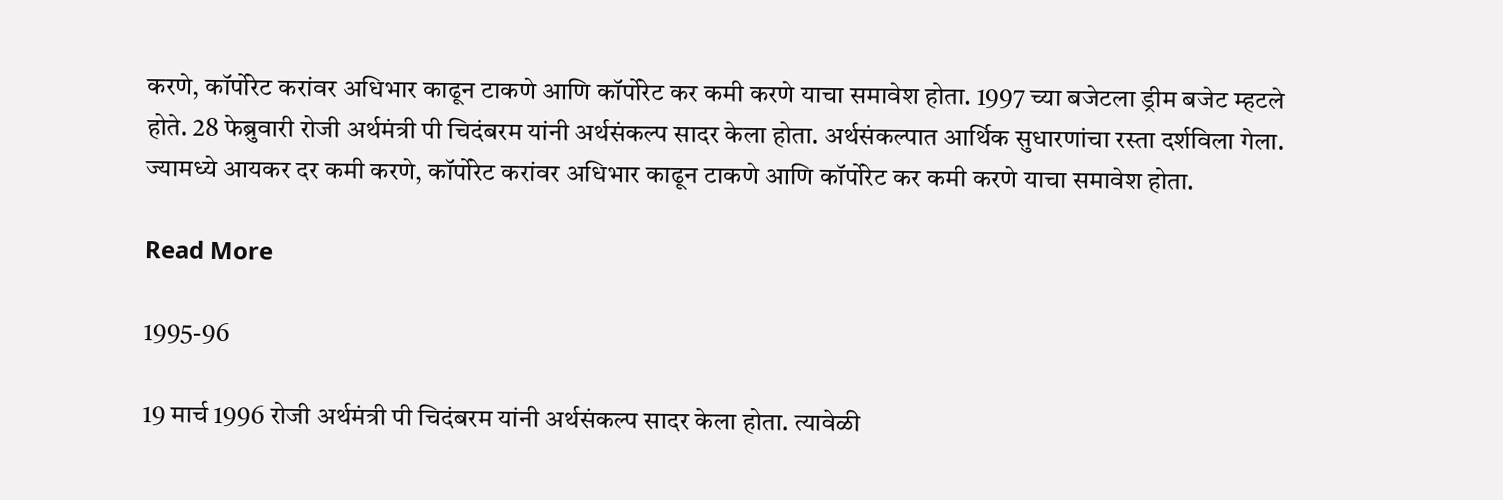करणे, कॉर्पोरेट करांवर अधिभार काढून टाकणे आणि कॉर्पोरेट कर कमी करणे याचा समावेश होता. 1997 च्या बजेटला ड्रीम बजेट म्हटले होते. 28 फेब्रुवारी रोजी अर्थमंत्री पी चिदंबरम यांनी अर्थसंकल्प सादर केला होता. अर्थसंकल्पात आर्थिक सुधारणांचा रस्ता दर्शविला गेला. ज्यामध्ये आयकर दर कमी करणे, कॉर्पोरेट करांवर अधिभार काढून टाकणे आणि कॉर्पोरेट कर कमी करणे याचा समावेश होता.

Read More

1995-96

19 मार्च 1996 रोजी अर्थमंत्री पी चिदंबरम यांनी अर्थसंकल्प सादर केला होता. त्यावेळी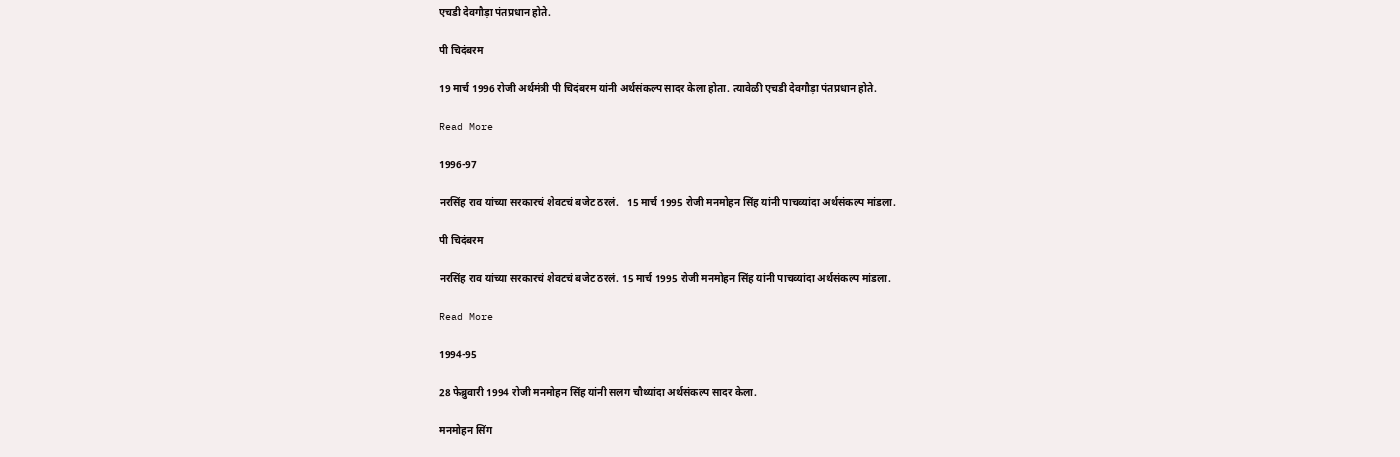एचडी देवगौड़ा पंतप्रधान होते.

पी चिदंबरम

19 मार्च 1996 रोजी अर्थमंत्री पी चिदंबरम यांनी अर्थसंकल्प सादर केला होता. त्यावेळी एचडी देवगौड़ा पंतप्रधान होते.

Read More

1996-97

नरसिंह राव यांच्या सरकारचं शेवटचं बजेट ठरलं.   15 मार्च 1995 रोजी मनमोहन सिंह यांनी पाचव्यांदा अर्थसंकल्प मांडला.

पी चिदंबरम

नरसिंह राव यांच्या सरकारचं शेवटचं बजेट ठरलं. 15 मार्च 1995 रोजी मनमोहन सिंह यांनी पाचव्यांदा अर्थसंकल्प मांडला.

Read More

1994-95

28 फेब्रुवारी 1994 रोजी मनमोहन सिंह यांनी सलग चौथ्यांदा अर्थसंकल्प सादर केला.

मनमोहन सिंग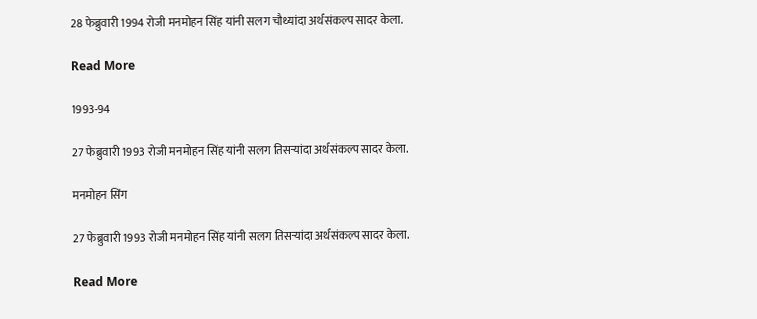28 फेब्रुवारी 1994 रोजी मनमोहन सिंह यांनी सलग चौथ्यांदा अर्थसंकल्प सादर केला.

Read More

1993-94

27 फेब्रुवारी 1993 रोजी मनमोहन सिंह यांनी सलग तिसऱ्यांदा अर्थसंकल्प सादर केला.

मनमोहन सिंग

27 फेब्रुवारी 1993 रोजी मनमोहन सिंह यांनी सलग तिसऱ्यांदा अर्थसंकल्प सादर केला.

Read More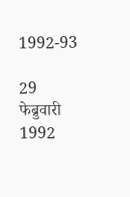1992-93

29 फेब्रुवारी 1992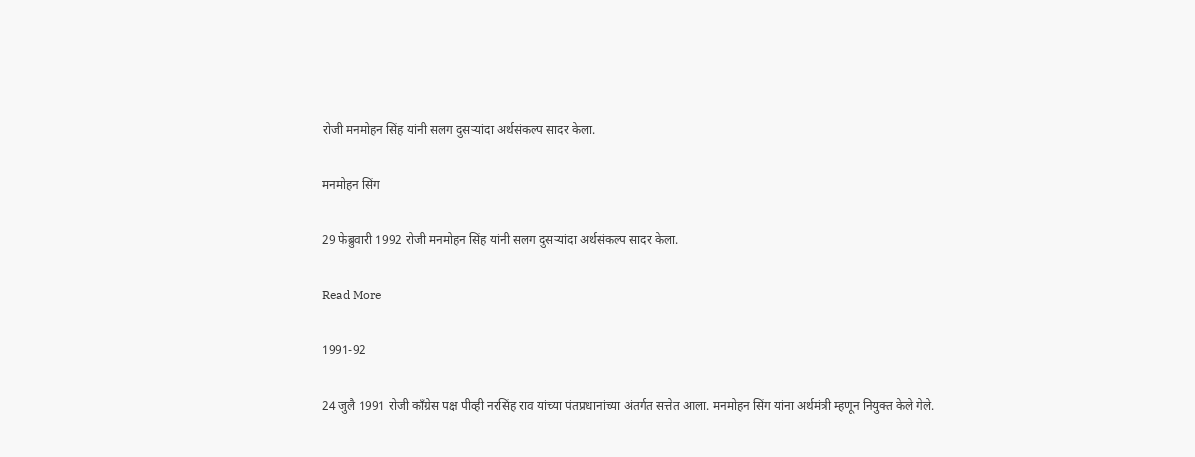रोजी मनमोहन सिंह यांनी सलग दुसऱ्यांदा अर्थसंकल्प सादर केला.

मनमोहन सिंग

29 फेब्रुवारी 1992 रोजी मनमोहन सिंह यांनी सलग दुसऱ्यांदा अर्थसंकल्प सादर केला.

Read More

1991-92

24 जुलै 1991 रोजी कॉंग्रेस पक्ष पीव्ही नरसिंह राव यांच्या पंतप्रधानांच्या अंतर्गत सत्तेत आला. मनमोहन सिंग यांना अर्थमंत्री म्हणून नियुक्त केले गेले.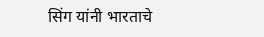सिंग यांनी भारताचे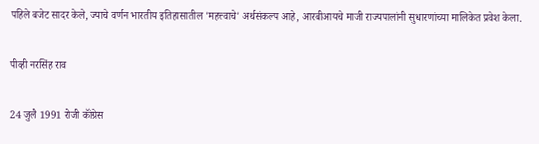पहिले बजेट सादर केले, ज्याचे वर्णन भारतीय इतिहासातील 'महत्त्वाचे' अर्थसंकल्प आहे, आरबीआयचे माजी राज्यपालांनी सुधारणांच्या मालिकेत प्रवेश केला.

पीव्ही नरसिंह राव

24 जुलै 1991 रोजी कॉंग्रेस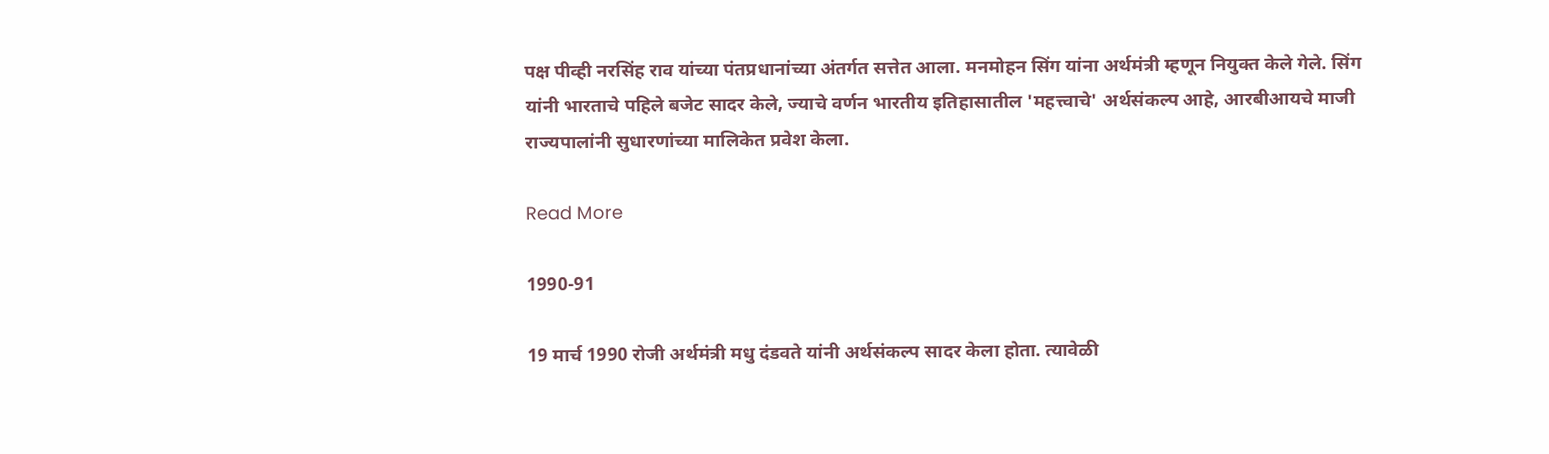पक्ष पीव्ही नरसिंह राव यांच्या पंतप्रधानांच्या अंतर्गत सत्तेत आला. मनमोहन सिंग यांना अर्थमंत्री म्हणून नियुक्त केले गेले. सिंग यांनी भारताचे पहिले बजेट सादर केले, ज्याचे वर्णन भारतीय इतिहासातील 'महत्त्वाचे' अर्थसंकल्प आहे, आरबीआयचे माजी राज्यपालांनी सुधारणांच्या मालिकेत प्रवेश केला.

Read More

1990-91

19 मार्च 1990 रोजी अर्थमंत्री मधु दंडवते यांनी अर्थसंकल्प सादर केला होता. त्यावेळी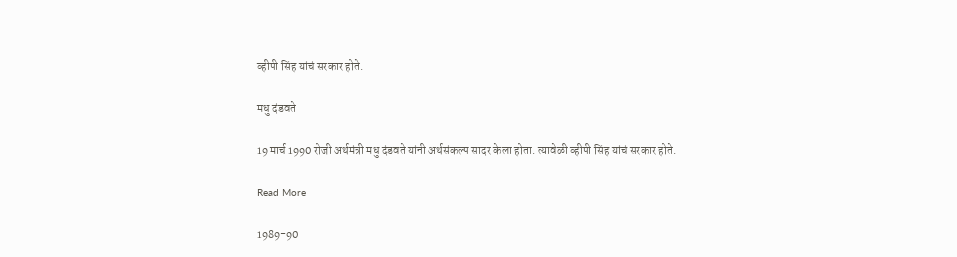व्हीपी सिंह यांचं सरकार होते.

मधु दंडवते

19 मार्च 1990 रोजी अर्थमंत्री मधु दंडवते यांनी अर्थसंकल्प सादर केला होता. त्यावेळी व्हीपी सिंह यांचं सरकार होते.

Read More

1989-90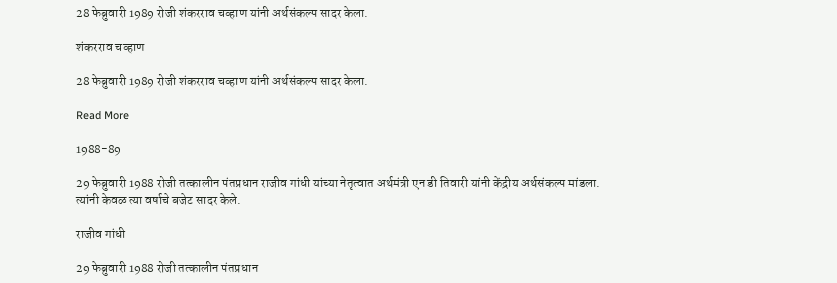28 फेब्रुवारी 1989 रोजी शंकरराव चव्हाण यांनी अर्थसंकल्प सादर केला.

शंकरराव चव्हाण

28 फेब्रुवारी 1989 रोजी शंकरराव चव्हाण यांनी अर्थसंकल्प सादर केला.

Read More

1988-89

29 फेब्रुवारी 1988 रोजी तत्कालीन पंतप्रधान राजीव गांधी यांच्या नेतृत्वात अर्थमंत्री एन डी तिवारी यांनी केंद्रीय अर्थसंकल्प मांडला. त्यांनी केवळ त्या वर्षाचे बजेट सादर केले.

राजीव गांधी

29 फेब्रुवारी 1988 रोजी तत्कालीन पंतप्रधान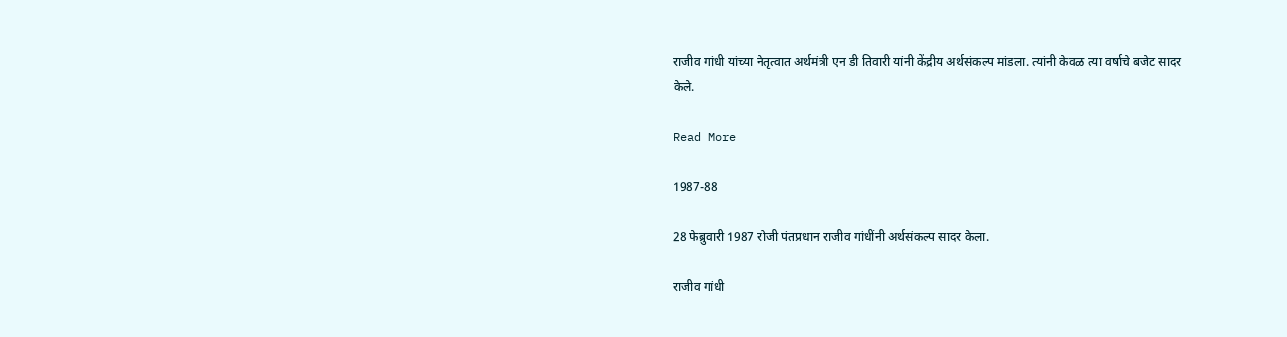राजीव गांधी यांच्या नेतृत्वात अर्थमंत्री एन डी तिवारी यांनी केंद्रीय अर्थसंकल्प मांडला. त्यांनी केवळ त्या वर्षाचे बजेट सादर केले.

Read More

1987-88

28 फेब्रुवारी 1987 रोजी पंतप्रधान राजीव गांधींनी अर्थसंकल्प सादर केला.

राजीव गांधी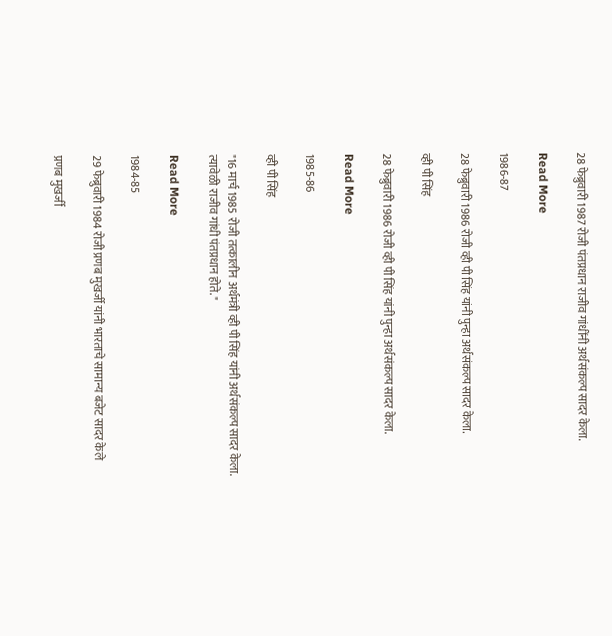28 फेब्रुवारी 1987 रोजी पंतप्रधान राजीव गांधींनी अर्थसंकल्प सादर केला.

Read More

1986-87

28 फेब्रुवारी 1986 रोजी व्ही पी सिंह यांनी पुन्हा अर्थसंकल्प सादर केला.

व्ही पी सिंह

28 फेब्रुवारी 1986 रोजी व्ही पी सिंह यांनी पुन्हा अर्थसंकल्प सादर केला.

Read More

1985-86

व्ही पी सिंह

"16 मार्च 1985 रोजी तत्कालीन अर्थमंत्री व्ही पी सिंह यांनी अर्थसंकल्प सादर केला. त्यावेळी राजीव गांधी पंतप्रधान होते. "

Read More

1984-85

29 फेब्रुवारी 1984 रोजी प्रणब मुखर्जी यांनी भारताचे सामान्य बजेट सादर केले

प्रणब मुखर्जी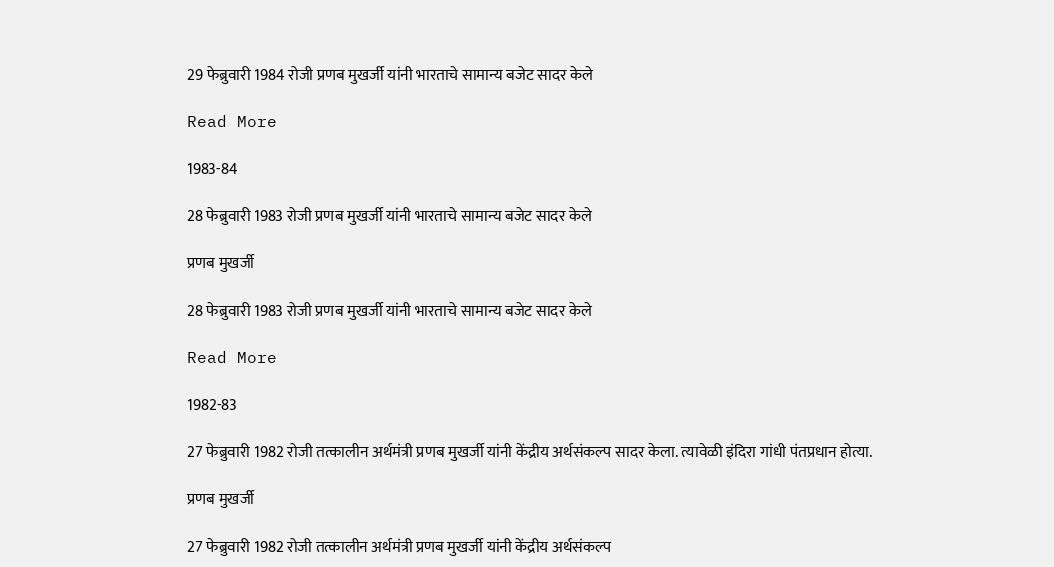29 फेब्रुवारी 1984 रोजी प्रणब मुखर्जी यांनी भारताचे सामान्य बजेट सादर केले

Read More

1983-84

28 फेब्रुवारी 1983 रोजी प्रणब मुखर्जी यांनी भारताचे सामान्य बजेट सादर केले

प्रणब मुखर्जी

28 फेब्रुवारी 1983 रोजी प्रणब मुखर्जी यांनी भारताचे सामान्य बजेट सादर केले

Read More

1982-83

27 फेब्रुवारी 1982 रोजी तत्कालीन अर्थमंत्री प्रणब मुखर्जी यांनी केंद्रीय अर्थसंकल्प सादर केला. त्यावेळी इंदिरा गांधी पंतप्रधान होत्या.

प्रणब मुखर्जी

27 फेब्रुवारी 1982 रोजी तत्कालीन अर्थमंत्री प्रणब मुखर्जी यांनी केंद्रीय अर्थसंकल्प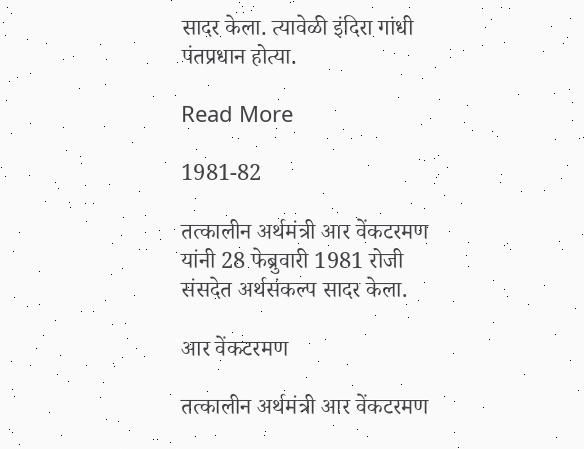सादर केला. त्यावेळी इंदिरा गांधी पंतप्रधान होत्या.

Read More

1981-82

तत्कालीन अर्थमंत्री आर वेंकटरमण यांनी 28 फेब्रुवारी 1981 रोजी संसदेत अर्थसंकल्प सादर केला.

आर वेंकटरमण

तत्कालीन अर्थमंत्री आर वेंकटरमण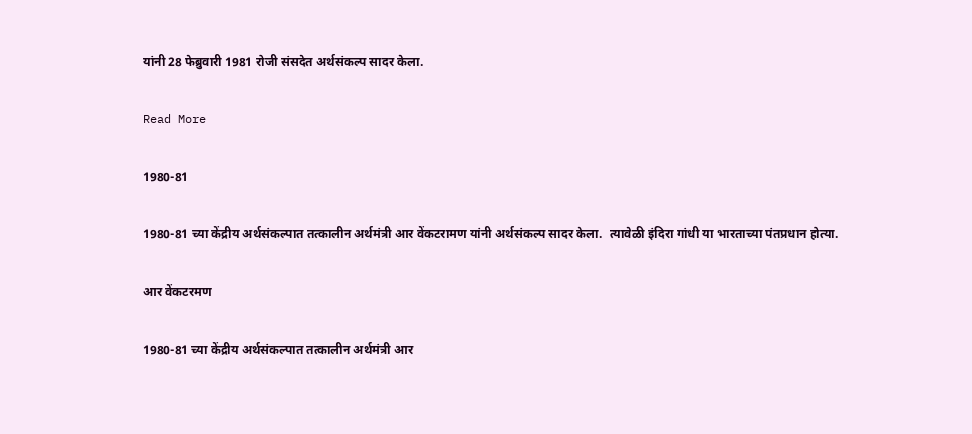यांनी 28 फेब्रुवारी 1981 रोजी संसदेत अर्थसंकल्प सादर केला.

Read More

1980-81

1980-81 च्या केंद्रीय अर्थसंकल्पात तत्कालीन अर्थमंत्री आर वेंकटरामण यांनी अर्थसंकल्प सादर केला.  त्यावेळी इंदिरा गांधी या भारताच्या पंतप्रधान होत्या.

आर वेंकटरमण

1980-81 च्या केंद्रीय अर्थसंकल्पात तत्कालीन अर्थमंत्री आर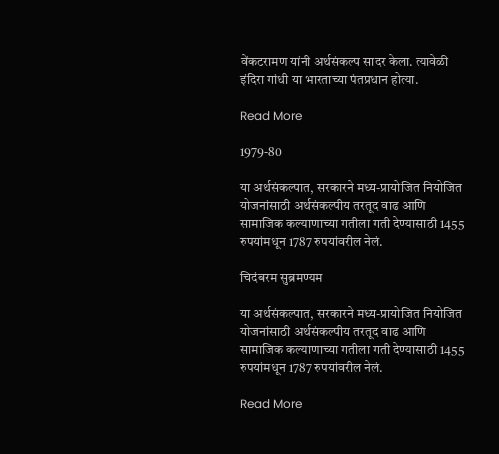वेंकटरामण यांनी अर्थसंकल्प सादर केला. त्यावेळी इंदिरा गांधी या भारताच्या पंतप्रधान होत्या.

Read More

1979-80

या अर्थसंकल्पात, सरकारने मध्य-प्रायोजित नियोजित योजनांसाठी अर्थसंकल्पीय तरतूद वाढ आणि सामाजिक कल्याणाच्या गतीला गती देण्यासाठी 1455  रुपयांमधून 1787 रुपयांवरील नेलं.

चिदंबरम सुब्रमण्यम

या अर्थसंकल्पात, सरकारने मध्य-प्रायोजित नियोजित योजनांसाठी अर्थसंकल्पीय तरतूद वाढ आणि सामाजिक कल्याणाच्या गतीला गती देण्यासाठी 1455 रुपयांमधून 1787 रुपयांवरील नेलं.

Read More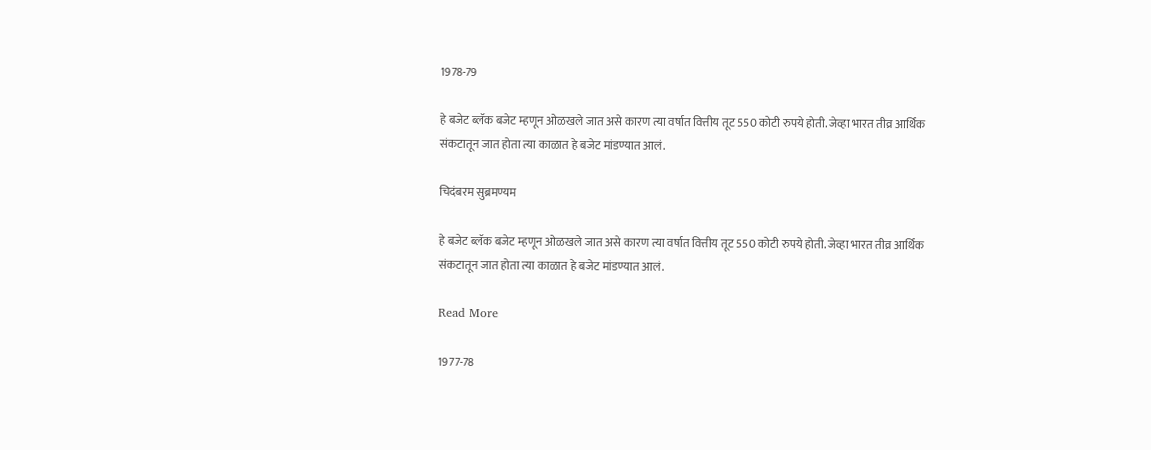1978-79

हे बजेट ब्लॅक बजेट म्हणून ओळखले जात असे कारण त्या वर्षात वित्तीय तूट 550 कोटी रुपये होती. जेव्हा भारत तीव्र आर्थिक संकटातून जात होता त्या काळात हे बजेट मांडण्यात आलं.

चिदंबरम सुब्रमण्यम

हे बजेट ब्लॅक बजेट म्हणून ओळखले जात असे कारण त्या वर्षात वित्तीय तूट 550 कोटी रुपये होती. जेव्हा भारत तीव्र आर्थिक संकटातून जात होता त्या काळात हे बजेट मांडण्यात आलं.

Read More

1977-78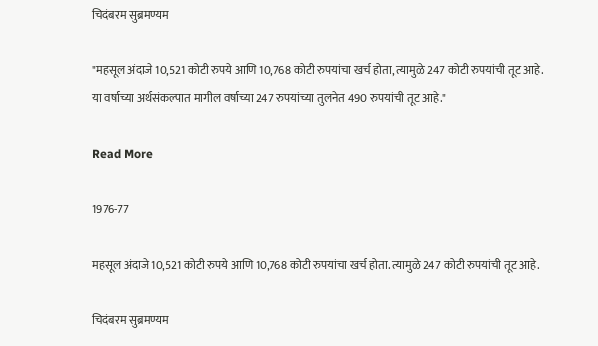चिदंबरम सुब्रमण्यम

"महसूल अंदाजे 10,521 कोटी रुपये आणि 10,768 कोटी रुपयांचा खर्च होता, त्यामुळे 247 कोटी रुपयांची तूट आहे. या वर्षाच्या अर्थसंकल्पात मागील वर्षाच्या 247 रुपयांच्या तुलनेत 490 रुपयांची तूट आहे."

Read More

1976-77

महसूल अंदाजे 10,521 कोटी रुपये आणि 10,768 कोटी रुपयांचा खर्च होता. त्यामुळे 247 कोटी रुपयांची तूट आहे.

चिदंबरम सुब्रमण्यम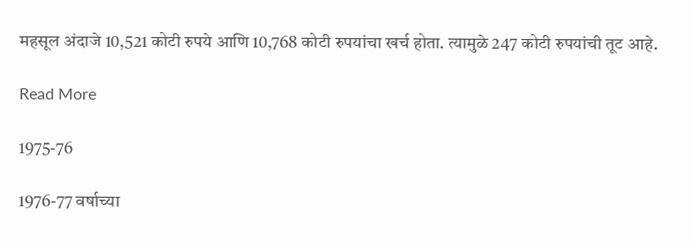महसूल अंदाजे 10,521 कोटी रुपये आणि 10,768 कोटी रुपयांचा खर्च होता. त्यामुळे 247 कोटी रुपयांची तूट आहे.

Read More

1975-76

1976-77 वर्षाच्या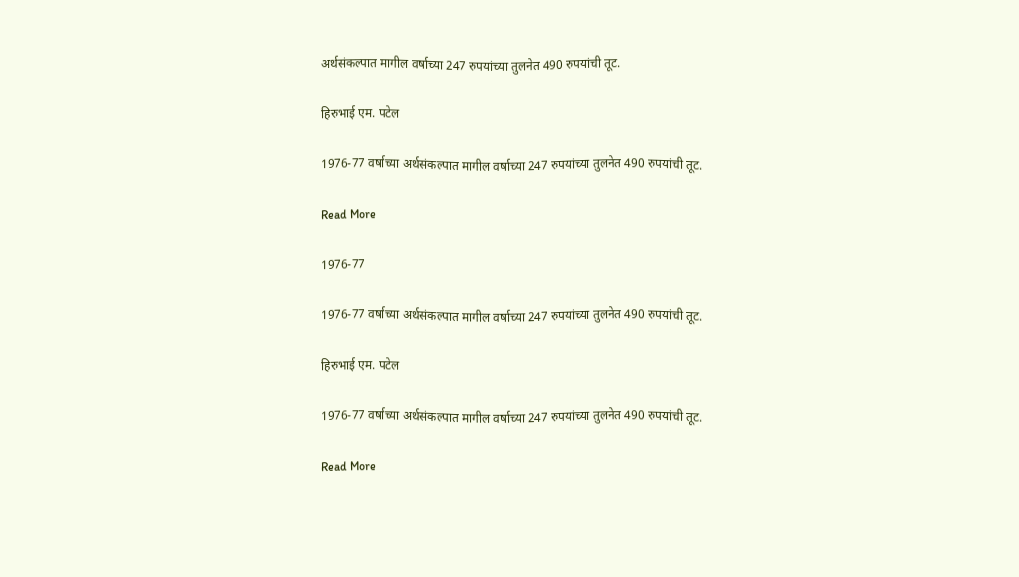अर्थसंकल्पात मागील वर्षाच्या 247 रुपयांच्या तुलनेत 490 रुपयांची तूट.

हिरुभाई एम. पटेल

1976-77 वर्षाच्या अर्थसंकल्पात मागील वर्षाच्या 247 रुपयांच्या तुलनेत 490 रुपयांची तूट.

Read More

1976-77

1976-77 वर्षाच्या अर्थसंकल्पात मागील वर्षाच्या 247 रुपयांच्या तुलनेत 490 रुपयांची तूट.

हिरुभाई एम. पटेल

1976-77 वर्षाच्या अर्थसंकल्पात मागील वर्षाच्या 247 रुपयांच्या तुलनेत 490 रुपयांची तूट.

Read More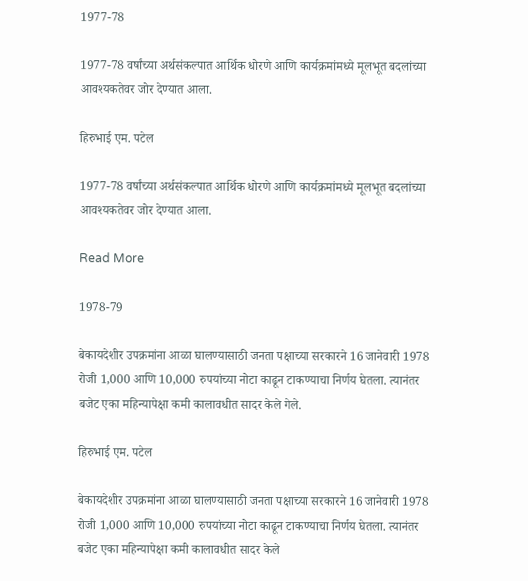1977-78

1977-78 वर्षांच्या अर्थसंकल्पात आर्थिक धोरणे आणि कार्यक्रमांमध्ये मूलभूत बदलांच्या आवश्यकतेवर जोर देण्यात आला.

हिरुभाई एम. पटेल

1977-78 वर्षांच्या अर्थसंकल्पात आर्थिक धोरणे आणि कार्यक्रमांमध्ये मूलभूत बदलांच्या आवश्यकतेवर जोर देण्यात आला.

Read More

1978-79

बेकायदेशीर उपक्रमांना आळा घालण्यासाठी जनता पक्षाच्या सरकारने 16 जानेवारी 1978 रोजी 1,000 आणि 10,000 रुपयांच्या नोटा काढून टाकण्याचा निर्णय घेतला. त्यानंतर बजेट एका महिन्यापेक्षा कमी कालावधीत सादर केले गेले.

हिरुभाई एम. पटेल

बेकायदेशीर उपक्रमांना आळा घालण्यासाठी जनता पक्षाच्या सरकारने 16 जानेवारी 1978 रोजी 1,000 आणि 10,000 रुपयांच्या नोटा काढून टाकण्याचा निर्णय घेतला. त्यानंतर बजेट एका महिन्यापेक्षा कमी कालावधीत सादर केले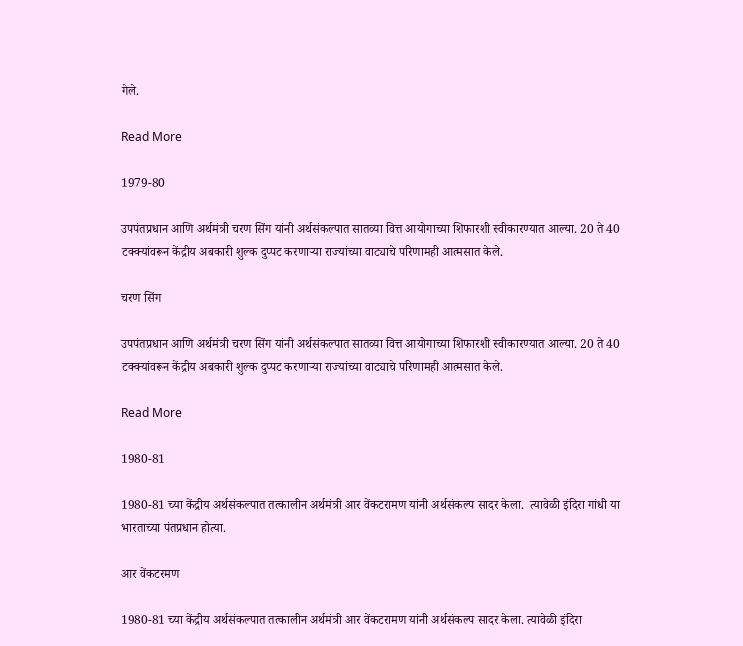गेले.

Read More

1979-80

उपपंतप्रधान आणि अर्थमंत्री चरण सिंग यांनी अर्थसंकल्पात सातव्या वित्त आयोगाच्या शिफारशी स्वीकारण्यात आल्या. 20 ते 40 टक्क्यांवरून केंद्रीय अबकारी शुल्क दुप्पट करणाऱ्या राज्यांच्या वाट्याचे परिणामही आत्मसात केले.

चरण सिंग

उपपंतप्रधान आणि अर्थमंत्री चरण सिंग यांनी अर्थसंकल्पात सातव्या वित्त आयोगाच्या शिफारशी स्वीकारण्यात आल्या. 20 ते 40 टक्क्यांवरून केंद्रीय अबकारी शुल्क दुप्पट करणाऱ्या राज्यांच्या वाट्याचे परिणामही आत्मसात केले.

Read More

1980-81

1980-81 च्या केंद्रीय अर्थसंकल्पात तत्कालीन अर्थमंत्री आर वेंकटरामण यांनी अर्थसंकल्प सादर केला.  त्यावेळी इंदिरा गांधी या भारताच्या पंतप्रधान होत्या.

आर वेंकटरमण

1980-81 च्या केंद्रीय अर्थसंकल्पात तत्कालीन अर्थमंत्री आर वेंकटरामण यांनी अर्थसंकल्प सादर केला. त्यावेळी इंदिरा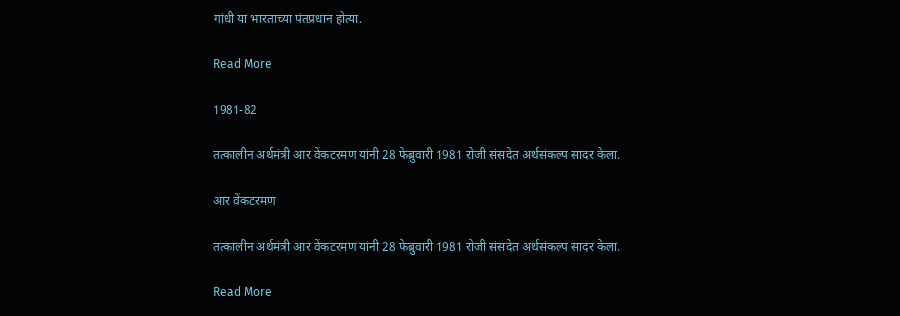गांधी या भारताच्या पंतप्रधान होत्या.

Read More

1981-82

तत्कालीन अर्थमंत्री आर वेंकटरमण यांनी 28 फेब्रुवारी 1981 रोजी संसदेत अर्थसंकल्प सादर केला.

आर वेंकटरमण

तत्कालीन अर्थमंत्री आर वेंकटरमण यांनी 28 फेब्रुवारी 1981 रोजी संसदेत अर्थसंकल्प सादर केला.

Read More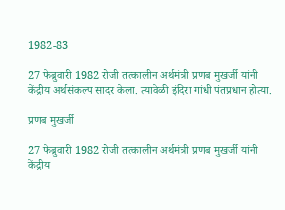1982-83

27 फेब्रुवारी 1982 रोजी तत्कालीन अर्थमंत्री प्रणब मुखर्जी यांनी केंद्रीय अर्थसंकल्प सादर केला. त्यावेळी इंदिरा गांधी पंतप्रधान होत्या.

प्रणब मुखर्जी

27 फेब्रुवारी 1982 रोजी तत्कालीन अर्थमंत्री प्रणब मुखर्जी यांनी केंद्रीय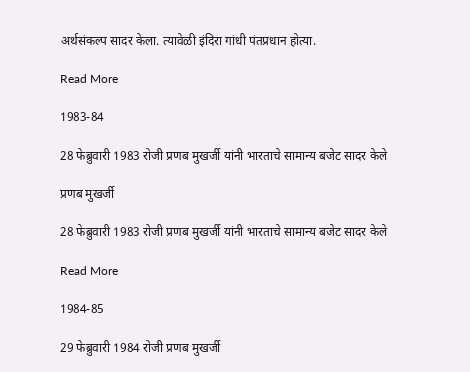अर्थसंकल्प सादर केला. त्यावेळी इंदिरा गांधी पंतप्रधान होत्या.

Read More

1983-84

28 फेब्रुवारी 1983 रोजी प्रणब मुखर्जी यांनी भारताचे सामान्य बजेट सादर केले

प्रणब मुखर्जी

28 फेब्रुवारी 1983 रोजी प्रणब मुखर्जी यांनी भारताचे सामान्य बजेट सादर केले

Read More

1984-85

29 फेब्रुवारी 1984 रोजी प्रणब मुखर्जी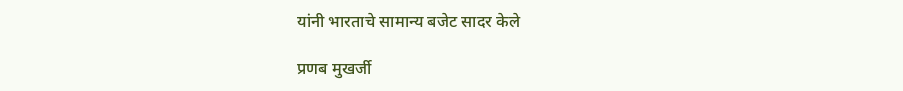यांनी भारताचे सामान्य बजेट सादर केले

प्रणब मुखर्जी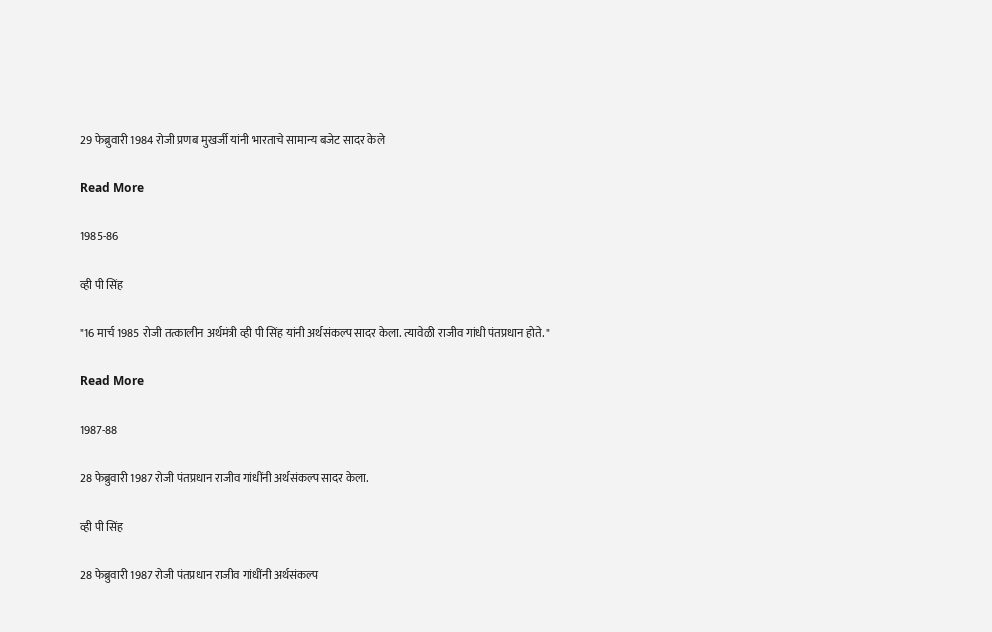29 फेब्रुवारी 1984 रोजी प्रणब मुखर्जी यांनी भारताचे सामान्य बजेट सादर केले

Read More

1985-86

व्ही पी सिंह

"16 मार्च 1985 रोजी तत्कालीन अर्थमंत्री व्ही पी सिंह यांनी अर्थसंकल्प सादर केला. त्यावेळी राजीव गांधी पंतप्रधान होते. "

Read More

1987-88

28 फेब्रुवारी 1987 रोजी पंतप्रधान राजीव गांधींनी अर्थसंकल्प सादर केला.

व्ही पी सिंह

28 फेब्रुवारी 1987 रोजी पंतप्रधान राजीव गांधींनी अर्थसंकल्प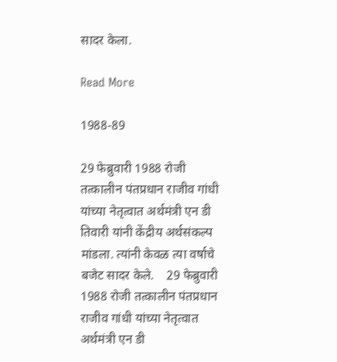सादर केला.

Read More

1988-89

29 फेब्रुवारी 1988 रोजी तत्कालीन पंतप्रधान राजीव गांधी यांच्या नेतृत्वात अर्थमंत्री एन डी तिवारी यांनी केंद्रीय अर्थसंकल्प मांडला. त्यांनी केवळ त्या वर्षाचे बजेट सादर केले.    29 फेब्रुवारी 1988 रोजी तत्कालीन पंतप्रधान राजीव गांधी यांच्या नेतृत्वात अर्थमंत्री एन डी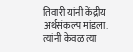तिवारी यांनी केंद्रीय अर्थसंकल्प मांडला. त्यांनी केवळ त्या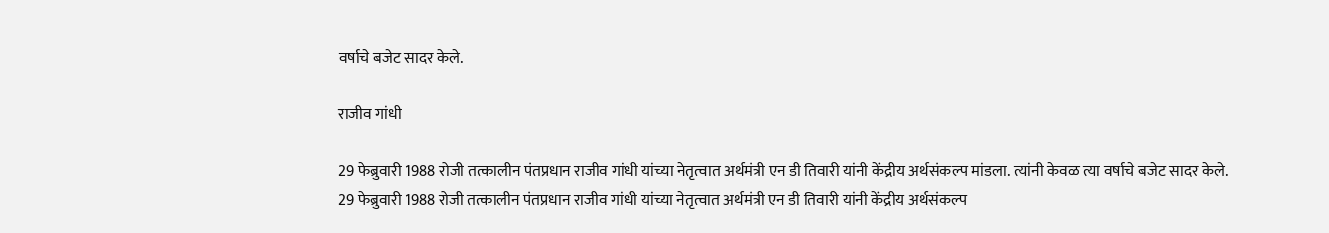वर्षाचे बजेट सादर केले.

राजीव गांधी

29 फेब्रुवारी 1988 रोजी तत्कालीन पंतप्रधान राजीव गांधी यांच्या नेतृत्वात अर्थमंत्री एन डी तिवारी यांनी केंद्रीय अर्थसंकल्प मांडला. त्यांनी केवळ त्या वर्षाचे बजेट सादर केले. 29 फेब्रुवारी 1988 रोजी तत्कालीन पंतप्रधान राजीव गांधी यांच्या नेतृत्वात अर्थमंत्री एन डी तिवारी यांनी केंद्रीय अर्थसंकल्प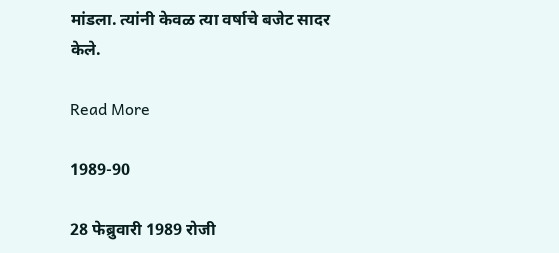मांडला. त्यांनी केवळ त्या वर्षाचे बजेट सादर केले.

Read More

1989-90

28 फेब्रुवारी 1989 रोजी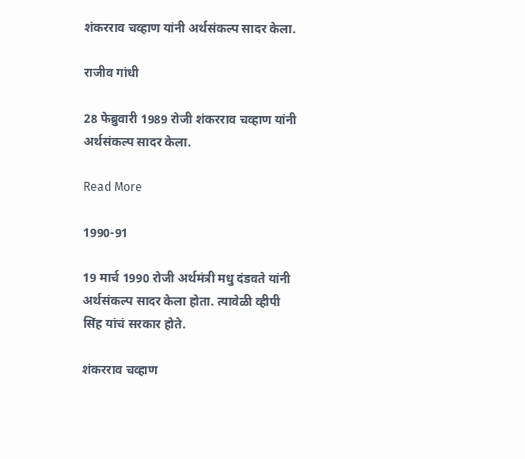शंकरराव चव्हाण यांनी अर्थसंकल्प सादर केला.

राजीव गांधी

28 फेब्रुवारी 1989 रोजी शंकरराव चव्हाण यांनी अर्थसंकल्प सादर केला.

Read More

1990-91

19 मार्च 1990 रोजी अर्थमंत्री मधु दंडवते यांनी अर्थसंकल्प सादर केला होता. त्यावेळी व्हीपी सिंह यांचं सरकार होते.

शंकरराव चव्हाण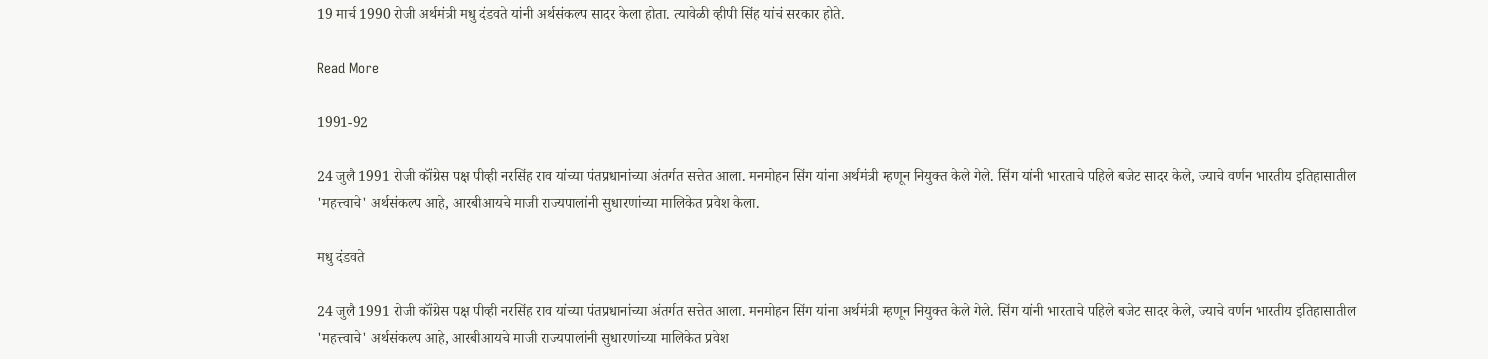19 मार्च 1990 रोजी अर्थमंत्री मधु दंडवते यांनी अर्थसंकल्प सादर केला होता. त्यावेळी व्हीपी सिंह यांचं सरकार होते.

Read More

1991-92

24 जुलै 1991 रोजी कॉंग्रेस पक्ष पीव्ही नरसिंह राव यांच्या पंतप्रधानांच्या अंतर्गत सत्तेत आला. मनमोहन सिंग यांना अर्थमंत्री म्हणून नियुक्त केले गेले. सिंग यांनी भारताचे पहिले बजेट सादर केले, ज्याचे वर्णन भारतीय इतिहासातील 'महत्त्वाचे' अर्थसंकल्प आहे, आरबीआयचे माजी राज्यपालांनी सुधारणांच्या मालिकेत प्रवेश केला.

मधु दंडवते

24 जुलै 1991 रोजी कॉंग्रेस पक्ष पीव्ही नरसिंह राव यांच्या पंतप्रधानांच्या अंतर्गत सत्तेत आला. मनमोहन सिंग यांना अर्थमंत्री म्हणून नियुक्त केले गेले. सिंग यांनी भारताचे पहिले बजेट सादर केले, ज्याचे वर्णन भारतीय इतिहासातील 'महत्त्वाचे' अर्थसंकल्प आहे, आरबीआयचे माजी राज्यपालांनी सुधारणांच्या मालिकेत प्रवेश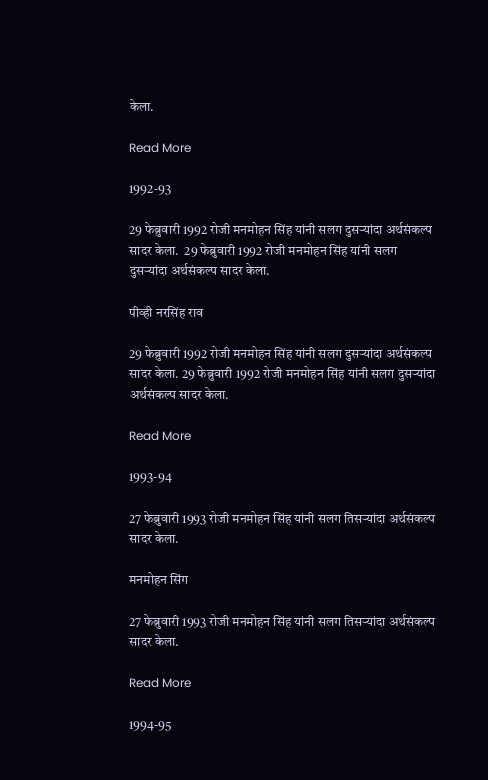केला.

Read More

1992-93

29 फेब्रुवारी 1992 रोजी मनमोहन सिंह यांनी सलग दुसऱ्यांदा अर्थसंकल्प सादर केला.  29 फेब्रुवारी 1992 रोजी मनमोहन सिंह यांनी सलग दुसऱ्यांदा अर्थसंकल्प सादर केला.

पीव्ही नरसिंह राव

29 फेब्रुवारी 1992 रोजी मनमोहन सिंह यांनी सलग दुसऱ्यांदा अर्थसंकल्प सादर केला. 29 फेब्रुवारी 1992 रोजी मनमोहन सिंह यांनी सलग दुसऱ्यांदा अर्थसंकल्प सादर केला.

Read More

1993-94

27 फेब्रुवारी 1993 रोजी मनमोहन सिंह यांनी सलग तिसऱ्यांदा अर्थसंकल्प सादर केला.

मनमोहन सिंग

27 फेब्रुवारी 1993 रोजी मनमोहन सिंह यांनी सलग तिसऱ्यांदा अर्थसंकल्प सादर केला.

Read More

1994-95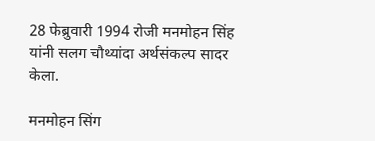28 फेब्रुवारी 1994 रोजी मनमोहन सिंह यांनी सलग चौथ्यांदा अर्थसंकल्प सादर केला.

मनमोहन सिंग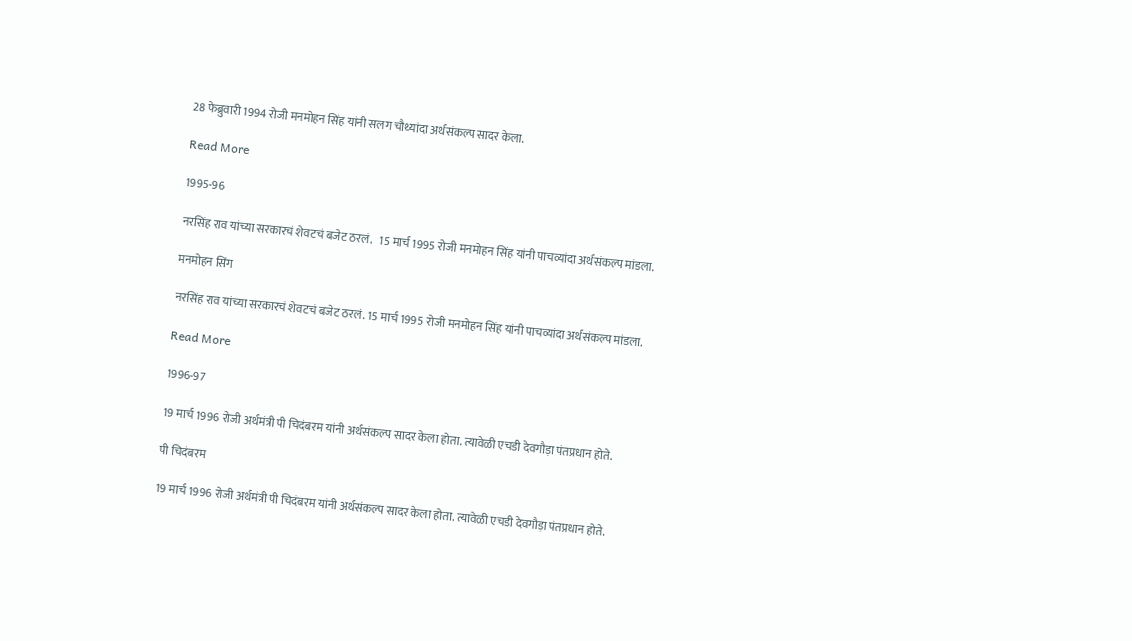28 फेब्रुवारी 1994 रोजी मनमोहन सिंह यांनी सलग चौथ्यांदा अर्थसंकल्प सादर केला.

Read More

1995-96

नरसिंह राव यांच्या सरकारचं शेवटचं बजेट ठरलं.   15 मार्च 1995 रोजी मनमोहन सिंह यांनी पाचव्यांदा अर्थसंकल्प मांडला.

मनमोहन सिंग

नरसिंह राव यांच्या सरकारचं शेवटचं बजेट ठरलं. 15 मार्च 1995 रोजी मनमोहन सिंह यांनी पाचव्यांदा अर्थसंकल्प मांडला.

Read More

1996-97

19 मार्च 1996 रोजी अर्थमंत्री पी चिदंबरम यांनी अर्थसंकल्प सादर केला होता. त्यावेळी एचडी देवगौड़ा पंतप्रधान होते.

पी चिदंबरम

19 मार्च 1996 रोजी अर्थमंत्री पी चिदंबरम यांनी अर्थसंकल्प सादर केला होता. त्यावेळी एचडी देवगौड़ा पंतप्रधान होते.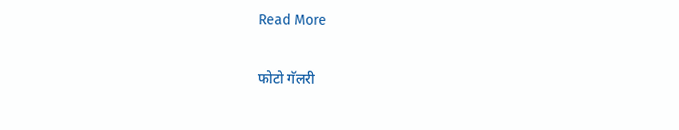Read More

फोटो गॅलरी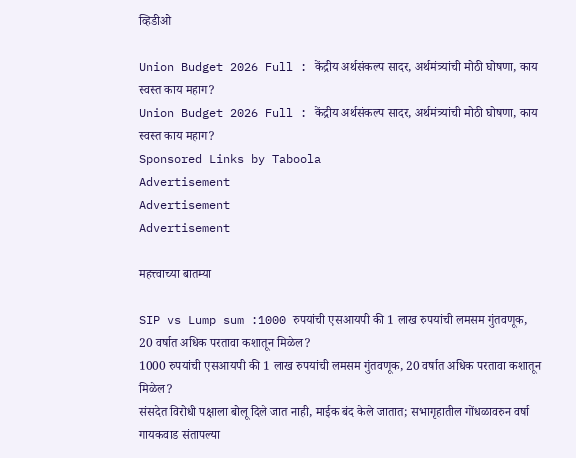व्हिडीओ

Union Budget 2026 Full : केंद्रीय अर्थसंकल्प सादर, अर्थमंत्र्यांची मोठी घोषणा, काय स्वस्त काय महाग?
Union Budget 2026 Full : केंद्रीय अर्थसंकल्प सादर, अर्थमंत्र्यांची मोठी घोषणा, काय स्वस्त काय महाग?
Sponsored Links by Taboola
Advertisement
Advertisement
Advertisement

महत्त्वाच्या बातम्या

SIP vs Lump sum :1000 रुपयांची एसआयपी की 1 लाख रुपयांची लमसम गुंतवणूक, 20 वर्षात अधिक परतावा कशातून मिळेल?
1000 रुपयांची एसआयपी की 1 लाख रुपयांची लमसम गुंतवणूक, 20 वर्षात अधिक परतावा कशातून मिळेल?
संसदेत विरोधी पक्षाला बोलू दिले जात नाही, माईक बंद केले जातात; सभागृहातील गोंधळावरुन वर्षा गायकवाड संतापल्या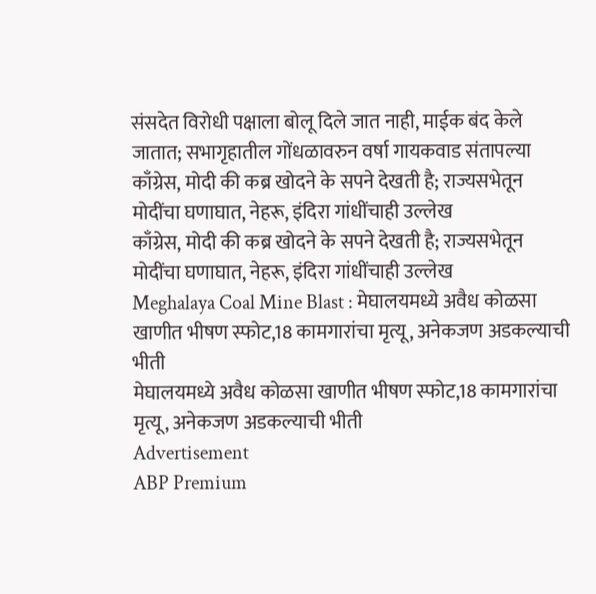संसदेत विरोधी पक्षाला बोलू दिले जात नाही, माईक बंद केले जातात; सभागृहातील गोंधळावरुन वर्षा गायकवाड संतापल्या
काँग्रेस, मोदी की कब्र खोदने के सपने देखती है; राज्यसभेतून मोदींचा घणाघात, नेहरू, इंदिरा गांधींचाही उल्लेख
काँग्रेस, मोदी की कब्र खोदने के सपने देखती है; राज्यसभेतून मोदींचा घणाघात, नेहरू, इंदिरा गांधींचाही उल्लेख
Meghalaya Coal Mine Blast : मेघालयमध्ये अवैध कोळसा खाणीत भीषण स्फोट,18 कामगारांचा मृत्यू, अनेकजण अडकल्याची भीती
मेघालयमध्ये अवैध कोळसा खाणीत भीषण स्फोट,18 कामगारांचा मृत्यू, अनेकजण अडकल्याची भीती
Advertisement
ABP Premium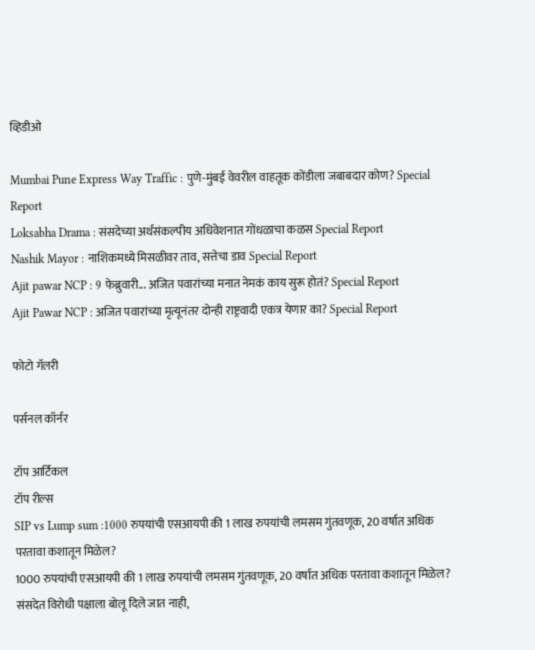व्हिडीओ

Mumbai Pune Express Way Traffic : पुणे-मुंबई वेवरील वाहतूक कोंडीला जबाबदार कोण? Special Report
Loksabha Drama : संसदेच्या अर्थसंकल्पीय अधिवेशनात गोंधळाचा कळस Special Report
Nashik Mayor : नाशिकमध्ये मिसळीवर ताव, सत्तेचा डाव Special Report
Ajit pawar NCP : 9 फेब्रुवारी... अजित पवारांच्या मनात नेमकं काय सुरू होतं? Special Report
Ajit Pawar NCP : अजित पवारांच्या मृत्यूनंतर दोन्ही राष्ट्रवादी एकत्र येणार का? Special Report

फोटो गॅलरी

पर्सनल कॉर्नर

टॉप आर्टिकल
टॉप रील्स
SIP vs Lump sum :1000 रुपयांची एसआयपी की 1 लाख रुपयांची लमसम गुंतवणूक, 20 वर्षात अधिक परतावा कशातून मिळेल?
1000 रुपयांची एसआयपी की 1 लाख रुपयांची लमसम गुंतवणूक, 20 वर्षात अधिक परतावा कशातून मिळेल?
संसदेत विरोधी पक्षाला बोलू दिले जात नाही,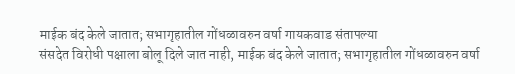माईक बंद केले जातात; सभागृहातील गोंधळावरुन वर्षा गायकवाड संतापल्या
संसदेत विरोधी पक्षाला बोलू दिले जात नाही, माईक बंद केले जातात; सभागृहातील गोंधळावरुन वर्षा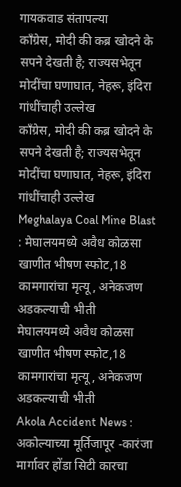गायकवाड संतापल्या
काँग्रेस, मोदी की कब्र खोदने के सपने देखती है; राज्यसभेतून मोदींचा घणाघात, नेहरू, इंदिरा गांधींचाही उल्लेख
काँग्रेस, मोदी की कब्र खोदने के सपने देखती है; राज्यसभेतून मोदींचा घणाघात, नेहरू, इंदिरा गांधींचाही उल्लेख
Meghalaya Coal Mine Blast : मेघालयमध्ये अवैध कोळसा खाणीत भीषण स्फोट,18 कामगारांचा मृत्यू, अनेकजण अडकल्याची भीती
मेघालयमध्ये अवैध कोळसा खाणीत भीषण स्फोट,18 कामगारांचा मृत्यू, अनेकजण अडकल्याची भीती
Akola Accident News : अकोल्याच्या मूर्तिजापूर -कारंजा मार्गावर होंडा सिटी कारचा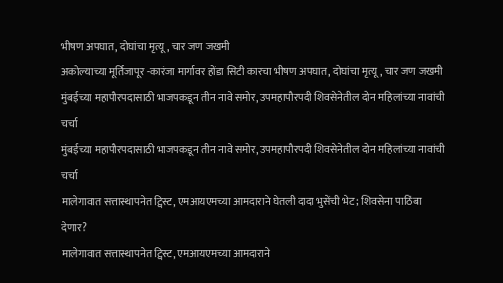भीषण अपघात, दोघांचा मृत्यू, चार जण जखमी
अकोल्याच्या मूर्तिजापूर -कारंजा मार्गावर होंडा सिटी कारचा भीषण अपघात, दोघांचा मृत्यू, चार जण जखमी
मुंबईच्या महापौरपदासाठी भाजपकडून तीन नावे समोर, उपमहापौरपदी शिवसेनेतील दोन महिलांच्या नावांची चर्चा
मुंबईच्या महापौरपदासाठी भाजपकडून तीन नावे समोर, उपमहापौरपदी शिवसेनेतील दोन महिलांच्या नावांची चर्चा
मालेगावात सत्तास्थापनेत ट्विस्ट, एमआयएमच्या आमदाराने घेतली दादा भुसेंची भेट; शिवसेना पाठिंबा देणार?
मालेगावात सत्तास्थापनेत ट्विस्ट, एमआयएमच्या आमदाराने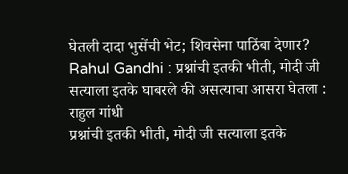घेतली दादा भुसेंची भेट; शिवसेना पाठिंबा देणार?
Rahul Gandhi : प्रश्नांची इतकी भीती, मोदी जी सत्याला इतके घाबरले की असत्याचा आसरा घेतला : राहुल गांधी
प्रश्नांची इतकी भीती, मोदी जी सत्याला इतके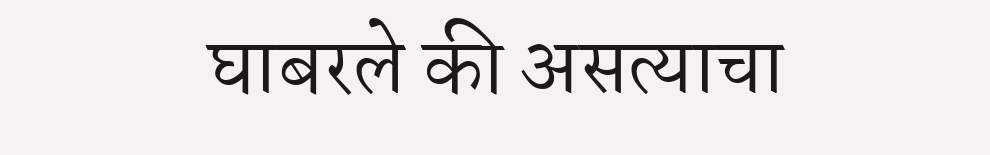घाबरले की असत्याचा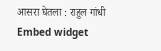आसरा घेतला : राहुल गांधी
Embed widget